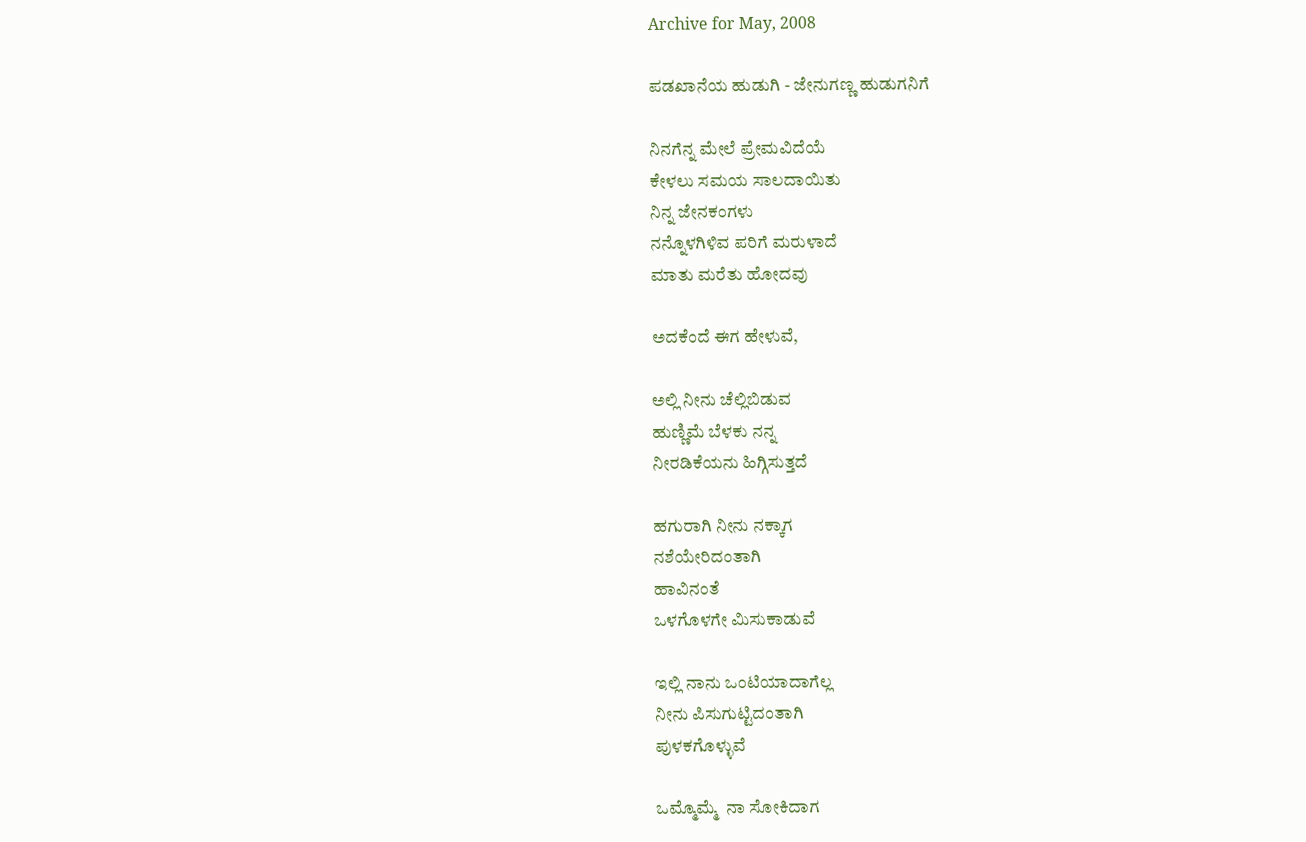Archive for May, 2008

ಪಡಖಾನೆಯ ಹುಡುಗಿ - ಜೇನುಗಣ್ಣ ಹುಡುಗನಿಗೆ

ನಿನಗೆನ್ನ ಮೇಲೆ ಪ್ರೇಮವಿದೆಯೆ
ಕೇಳಲು ಸಮಯ ಸಾಲದಾಯಿತು
ನಿನ್ನ ಜೇನಕಂಗಳು
ನನ್ನೊಳಗಿಳಿವ ಪರಿಗೆ ಮರುಳಾದೆ
ಮಾತು ಮರೆತು ಹೋದವು

ಅದಕೆಂದೆ ಈಗ ಹೇಳುವೆ,

ಅಲ್ಲಿ ನೀನು ಚೆಲ್ಲಿಬಿಡುವ
ಹುಣ್ಣಿಮೆ ಬೆಳಕು ನನ್ನ
ನೀರಡಿಕೆಯನು ಹಿಗ್ಗಿಸುತ್ತದೆ

ಹಗುರಾಗಿ ನೀನು ನಕ್ಕಾಗ
ನಶೆಯೇರಿದಂತಾಗಿ
ಹಾವಿನಂತೆ
ಒಳಗೊಳಗೇ ಮಿಸುಕಾಡುವೆ

ಇಲ್ಲಿ ನಾನು ಒಂಟಿಯಾದಾಗೆಲ್ಲ
ನೀನು ಪಿಸುಗುಟ್ಟಿದಂತಾಗಿ
ಪುಳಕಗೊಳ್ಳುವೆ

ಒಮ್ಮೊಮ್ಮೆ  ನಾ ಸೋಕಿದಾಗ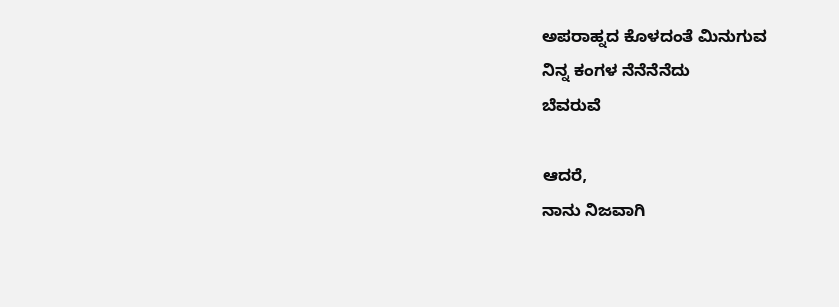ಅಪರಾಹ್ನದ ಕೊಳದಂತೆ ಮಿನುಗುವ
ನಿನ್ನ ಕಂಗಳ ನೆನೆನೆನೆದು
ಬೆವರುವೆ

ಆದರೆ,
ನಾನು ನಿಜವಾಗಿ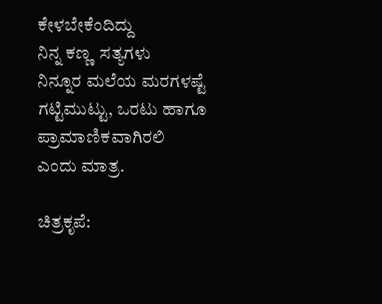ಕೇಳಬೇಕೆಂದಿದ್ದು
ನಿನ್ನ ಕಣ್ಣ  ಸತ್ಯಗಳು
ನಿನ್ನೂರ ಮಲೆಯ ಮರಗಳಷ್ಟೆ
ಗಟ್ಟಿಮುಟ್ಟು, ಒರಟು ಹಾಗೂ
ಪ್ರಾಮಾಣಿಕವಾಗಿರಲಿ
ಎಂದು ಮಾತ್ರ.

ಚಿತ್ರಕೃಪೆ: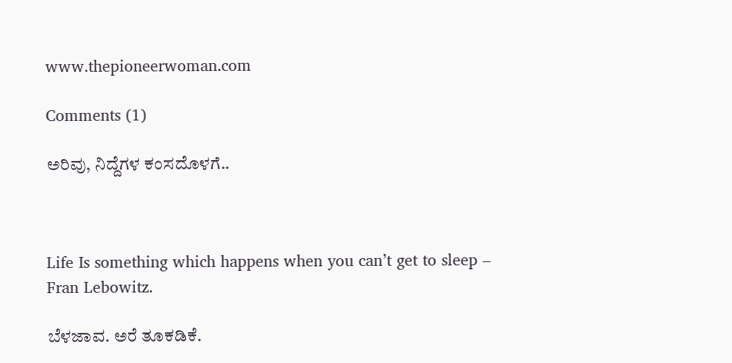www.thepioneerwoman.com

Comments (1)

ಅರಿವು, ನಿದ್ದೆಗಳ ಕಂಸದೊಳಗೆ..



Life Is something which happens when you can’t get to sleep – Fran Lebowitz.

ಬೆಳಜಾವ. ಅರೆ ತೂಕಡಿಕೆ.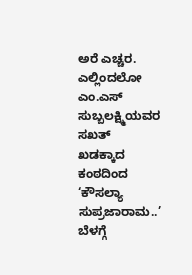ಅರೆ ಎಚ್ಚರ. ಎಲ್ಲಿಂದಲೋ ಎಂ.ಎಸ್ ಸುಬ್ಬಲಕ್ಷ್ಮಿಯವರ ಸಖತ್ ಖಡಕ್ಕಾದ ಕಂಠದಿಂದ ‘ಕೌಸಲ್ಯಾ ಸುಪ್ರಜಾರಾಮ..’ ಬೆಳಗ್ಗೆ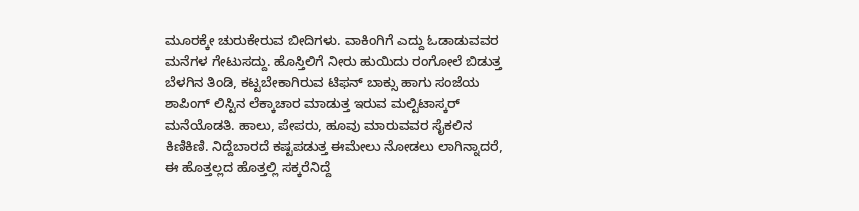ಮೂರಕ್ಕೇ ಚುರುಕೇರುವ ಬೀದಿಗಳು. ವಾಕಿಂಗಿಗೆ ಎದ್ದು ಓಡಾಡುವವರ ಮನೆಗಳ ಗೇಟುಸದ್ದು. ಹೊಸ್ತಿಲಿಗೆ ನೀರು ಹುಯಿದು ರಂಗೋಲೆ ಬಿಡುತ್ತ ಬೆಳಗಿನ ತಿಂಡಿ, ಕಟ್ಟಬೇಕಾಗಿರುವ ಟಿಫನ್ ಬಾಕ್ಸು ಹಾಗು ಸಂಜೆಯ ಶಾಪಿಂಗ್ ಲಿಸ್ಟಿನ ಲೆಕ್ಕಾಚಾರ ಮಾಡುತ್ತ ಇರುವ ಮಲ್ಟಿಟಾಸ್ಕರ್ ಮನೆಯೊಡತಿ. ಹಾಲು, ಪೇಪರು, ಹೂವು ಮಾರುವವರ ಸೈಕಲಿನ ಕಿಣಿಕಿಣಿ. ನಿದ್ದೆಬಾರದೆ ಕಷ್ಟಪಡುತ್ತ ಈಮೇಲು ನೋಡಲು ಲಾಗಿನ್ನಾದರೆ, ಈ ಹೊತ್ತಲ್ಲದ ಹೊತ್ತಲ್ಲಿ ಸಕ್ಕರೆನಿದ್ದೆ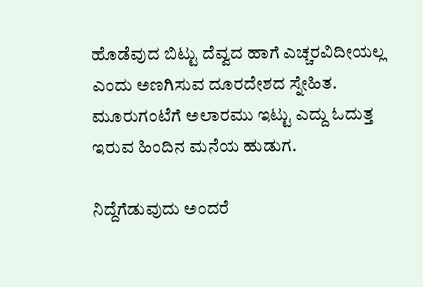ಹೊಡೆವುದ ಬಿಟ್ಟು ದೆವ್ವದ ಹಾಗೆ ಎಚ್ಚರವಿದೀಯಲ್ಲ ಎಂದು ಅಣಗಿಸುವ ದೂರದೇಶದ ಸ್ನೇಹಿತ. ಮೂರುಗಂಟೆಗೆ ಅಲಾರಮು ಇಟ್ಟು ಎದ್ದು ಓದುತ್ತ ಇರುವ ಹಿಂದಿನ ಮನೆಯ ಹುಡುಗ.

ನಿದ್ದೆಗೆಡುವುದು ಅಂದರೆ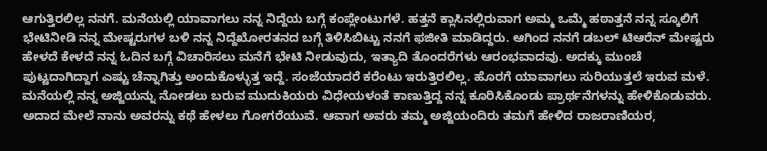ಆಗುತ್ತಿರಲಿಲ್ಲ ನನಗೆ. ಮನೆಯಲ್ಲಿ ಯಾವಾಗಲು ನನ್ನ ನಿದ್ದೆಯ ಬಗ್ಗೆ ಕಂಪ್ಲೇಂಟುಗಳೆ. ಹತ್ತನೆ ಕ್ಲಾಸಿನಲ್ಲಿರುವಾಗ ಅಮ್ಮ ಒಮ್ಮೆ ಹಠಾತ್ತನೆ ನನ್ನ ಸ್ಕೂಲಿಗೆ ಭೇಟಿನೀಡಿ ನನ್ನ ಮೇಷ್ಟರುಗಳ ಬಳಿ ನನ್ನ ನಿದ್ದೆಖೋರತನದ ಬಗ್ಗೆ ತಿಳಿಸಿಬಿಟ್ಟು ನನಗೆ ಫಜೀತಿ ಮಾಡಿದ್ದರು. ಆಗಿಂದ ನನಗೆ ಡಬಲ್ ಟಿಆರೆನ್ ಮೇಷ್ಟರು ಹೇಳದೆ ಕೇಳದೆ ನನ್ನ ಓದಿನ ಬಗ್ಗೆ ವಿಚಾರಿಸಲು ಮನೆಗೆ ಭೇಟಿ ನೀಡುವುದು, ಇತ್ಯಾದಿ ತೊಂದರೆಗಳು ಆರಂಭವಾದವು. ಅದಕ್ಕು ಮುಂಚೆ ಪುಟ್ಟದಾಗಿದ್ದಾಗ ಎಷ್ಟು ಚೆನ್ನಾಗಿತ್ತು ಅಂದುಕೊಳ್ಳುತ್ತ ಇದ್ದೆ. ಸಂಜೆಯಾದರೆ ಕರೆಂಟು ಇರುತ್ತಿರಲಿಲ್ಲ. ಹೊರಗೆ ಯಾವಾಗಲು ಸುರಿಯುತ್ತಲೆ ಇರುವ ಮಳೆ. ಮನೆಯಲ್ಲಿ ನನ್ನ ಅಜ್ಜಿಯನ್ನು ನೋಡಲು ಬರುವ ಮುದುಕಿಯರು ವಿಧೇಯಳಂತೆ ಕಾಣುತ್ತಿದ್ದ ನನ್ನ ಕೂರಿಸಿಕೊಂಡು ಪ್ರಾರ್ಥನೆಗಳನ್ನು ಹೇಳಿಕೊಡುವರು. ಅದಾದ ಮೇಲೆ ನಾನು ಅವರನ್ನು ಕಥೆ ಹೇಳಲು ಗೋಗರೆಯುವೆ. ಆವಾಗ ಅವರು ತಮ್ಮ ಅಜ್ಜಿಯಂದಿರು ತಮಗೆ ಹೇಳಿದ ರಾಜರಾಣಿಯರ,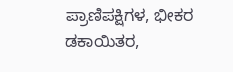ಪ್ರಾಣಿಪಕ್ಷಿಗಳ, ಭೀಕರ ಡಕಾಯಿತರ,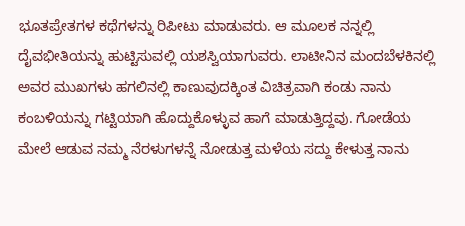ಭೂತಪ್ರೇತಗಳ ಕಥೆಗಳನ್ನು ರಿಪೀಟು ಮಾಡುವರು. ಆ ಮೂಲಕ ನನ್ನಲ್ಲಿ ದೈವಭೀತಿಯನ್ನು ಹುಟ್ಟಿಸುವಲ್ಲಿ ಯಶಸ್ವಿಯಾಗುವರು. ಲಾಟೀನಿನ ಮಂದಬೆಳಕಿನಲ್ಲಿ ಅವರ ಮುಖಗಳು ಹಗಲಿನಲ್ಲಿ ಕಾಣುವುದಕ್ಕಿಂತ ವಿಚಿತ್ರವಾಗಿ ಕಂಡು ನಾನು ಕಂಬಳಿಯನ್ನು ಗಟ್ಟಿಯಾಗಿ ಹೊದ್ದುಕೊಳ್ಳುವ ಹಾಗೆ ಮಾಡುತ್ತಿದ್ದವು. ಗೋಡೆಯ ಮೇಲೆ ಆಡುವ ನಮ್ಮ ನೆರಳುಗಳನ್ನೆ ನೋಡುತ್ತ ಮಳೆಯ ಸದ್ದು ಕೇಳುತ್ತ ನಾನು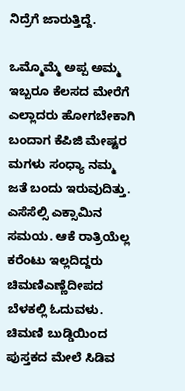ನಿದ್ರೆಗೆ ಜಾರುತ್ತಿದ್ದೆ.

ಒಮ್ಮೊಮ್ಮೆ ಅಪ್ಪ ಅಮ್ಮ ಇಬ್ಬರೂ ಕೆಲಸದ ಮೇರೆಗೆ ಎಲ್ಲಾದರು ಹೋಗಬೇಕಾಗಿ ಬಂದಾಗ ಕೆಪಿಜಿ ಮೇಷ್ಟರ ಮಗಳು ಸಂಧ್ಯಾ ನಮ್ಮ ಜತೆ ಬಂದು ಇರುವುದಿತ್ತು. ಎಸೆಸೆಲ್ಸಿ ಎಕ್ಸಾಮಿನ ಸಮಯ. ಆಕೆ ರಾತ್ರಿಯೆಲ್ಲ ಕರೆಂಟು ಇಲ್ಲದಿದ್ದರು ಚಿಮಣಿಎಣ್ಣೆದೀಪದ ಬೆಳಕಲ್ಲಿ ಓದುವಳು. ಚಿಮಣಿ ಬುಡ್ಡಿಯಿಂದ ಪುಸ್ತಕದ ಮೇಲೆ ಸಿಡಿವ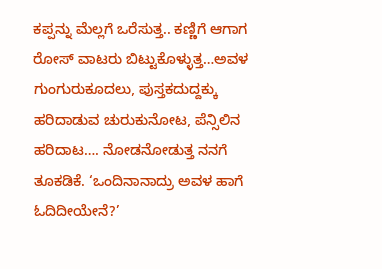ಕಪ್ಪನ್ನು ಮೆಲ್ಲಗೆ ಒರೆಸುತ್ತ.. ಕಣ್ಣಿಗೆ ಆಗಾಗ ರೋಸ್ ವಾಟರು ಬಿಟ್ಟುಕೊಳ್ಳುತ್ತ…ಅವಳ ಗುಂಗುರುಕೂದಲು, ಪುಸ್ತಕದುದ್ದಕ್ಕು ಹರಿದಾಡುವ ಚುರುಕುನೋಟ, ಪೆನ್ಸಿಲಿನ ಹರಿದಾಟ…. ನೋಡನೋಡುತ್ತ ನನಗೆ ತೂಕಡಿಕೆ. ‘ಒಂದಿನಾನಾದ್ರು ಅವಳ ಹಾಗೆ ಓದಿದೀಯೇನೆ?’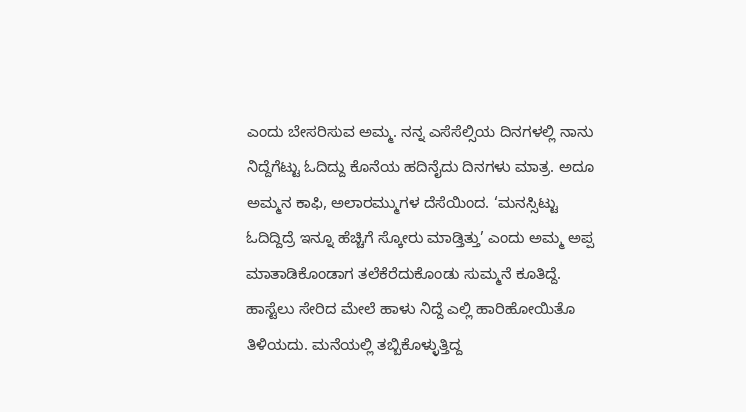ಎಂದು ಬೇಸರಿಸುವ ಅಮ್ಮ. ನನ್ನ ಎಸೆಸೆಲ್ಸಿಯ ದಿನಗಳಲ್ಲಿ ನಾನು ನಿದ್ದೆಗೆಟ್ಟು ಓದಿದ್ದು ಕೊನೆಯ ಹದಿನೈದು ದಿನಗಳು ಮಾತ್ರ. ಅದೂ ಅಮ್ಮನ ಕಾಫಿ, ಅಲಾರಮ್ಮುಗಳ ದೆಸೆಯಿಂದ. ‘ಮನಸ್ಸಿಟ್ಟು ಓದಿದ್ದಿದ್ರೆ ಇನ್ನೂ ಹೆಚ್ಚಿಗೆ ಸ್ಕೋರು ಮಾಡ್ತಿತ್ತು’ ಎಂದು ಅಮ್ಮ ಅಪ್ಪ ಮಾತಾಡಿಕೊಂಡಾಗ ತಲೆಕೆರೆದುಕೊಂಡು ಸುಮ್ಮನೆ ಕೂತಿದ್ದೆ.  ಹಾಸ್ಟೆಲು ಸೇರಿದ ಮೇಲೆ ಹಾಳು ನಿದ್ದೆ ಎಲ್ಲಿ ಹಾರಿಹೋಯಿತೊ ತಿಳಿಯದು. ಮನೆಯಲ್ಲಿ ತಬ್ಬಿಕೊಳ್ಳುತ್ತಿದ್ದ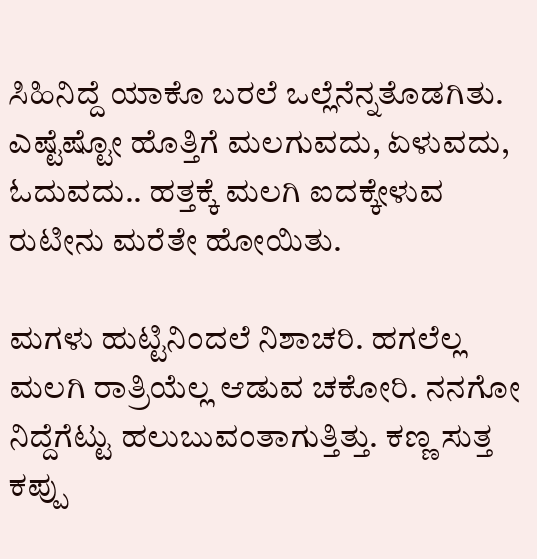ಸಿಹಿನಿದ್ದೆ ಯಾಕೊ ಬರಲೆ ಒಲ್ಲೆನೆನ್ನತೊಡಗಿತು. ಎಷ್ಟೆಷ್ಟೋ ಹೊತ್ತಿಗೆ ಮಲಗುವದು, ಏಳುವದು, ಓದುವದು.. ಹತ್ತಕ್ಕೆ ಮಲಗಿ ಐದಕ್ಕೇಳುವ ರುಟೀನು ಮರೆತೇ ಹೋಯಿತು.

ಮಗಳು ಹುಟ್ಟಿನಿಂದಲೆ ನಿಶಾಚರಿ. ಹಗಲೆಲ್ಲ ಮಲಗಿ ರಾತ್ರಿಯೆಲ್ಲ ಆಡುವ ಚಕೋರಿ. ನನಗೋ ನಿದ್ದೆಗೆಟ್ಟು ಹಲುಬುವಂತಾಗುತ್ತಿತ್ತು. ಕಣ್ಣ ಸುತ್ತ ಕಪ್ಪು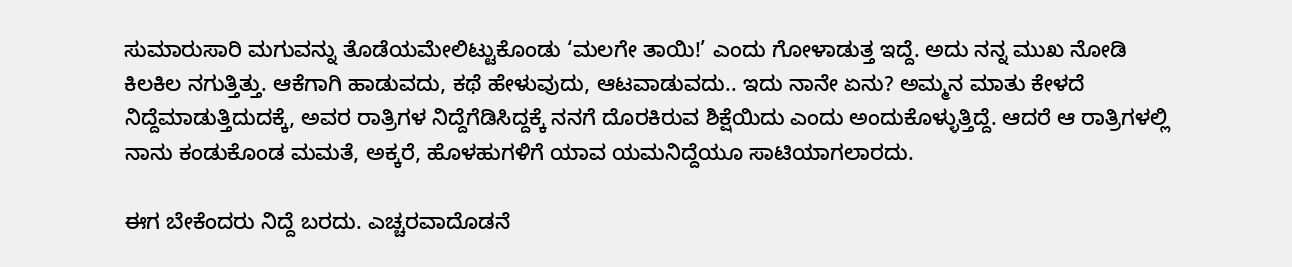ಸುಮಾರುಸಾರಿ ಮಗುವನ್ನು ತೊಡೆಯಮೇಲಿಟ್ಟುಕೊಂಡು ‘ಮಲಗೇ ತಾಯಿ!’ ಎಂದು ಗೋಳಾಡುತ್ತ ಇದ್ದೆ. ಅದು ನನ್ನ ಮುಖ ನೋಡಿ ಕಿಲಕಿಲ ನಗುತ್ತಿತ್ತು. ಆಕೆಗಾಗಿ ಹಾಡುವದು, ಕಥೆ ಹೇಳುವುದು, ಆಟವಾಡುವದು.. ಇದು ನಾನೇ ಏನು? ಅಮ್ಮನ ಮಾತು ಕೇಳದೆ ನಿದ್ದೆಮಾಡುತ್ತಿದುದಕ್ಕೆ, ಅವರ ರಾತ್ರಿಗಳ ನಿದ್ದೆಗೆಡಿಸಿದ್ದಕ್ಕೆ ನನಗೆ ದೊರಕಿರುವ ಶಿಕ್ಷೆಯಿದು ಎಂದು ಅಂದುಕೊಳ್ಳುತ್ತಿದ್ದೆ. ಆದರೆ ಆ ರಾತ್ರಿಗಳಲ್ಲಿ ನಾನು ಕಂಡುಕೊಂಡ ಮಮತೆ, ಅಕ್ಕರೆ, ಹೊಳಹುಗಳಿಗೆ ಯಾವ ಯಮನಿದ್ದೆಯೂ ಸಾಟಿಯಾಗಲಾರದು.

ಈಗ ಬೇಕೆಂದರು ನಿದ್ದೆ ಬರದು. ಎಚ್ಚರವಾದೊಡನೆ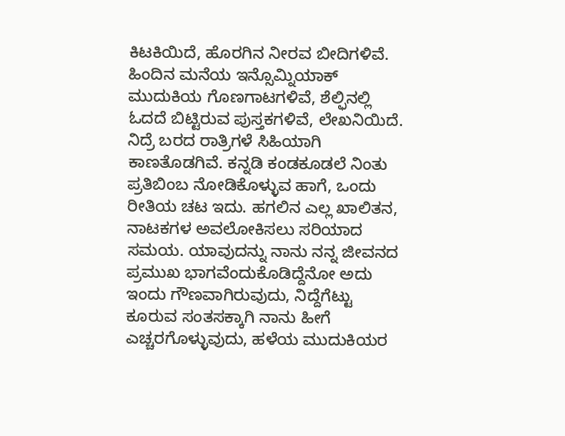ಕಿಟಕಿಯಿದೆ, ಹೊರಗಿನ ನೀರವ ಬೀದಿಗಳಿವೆ. ಹಿಂದಿನ ಮನೆಯ ಇನ್ಸೊಮ್ನಿಯಾಕ್ ಮುದುಕಿಯ ಗೊಣಗಾಟಗಳಿವೆ, ಶೆಲ್ಫಿನಲ್ಲಿ ಓದದೆ ಬಿಟ್ಟಿರುವ ಪುಸ್ತಕಗಳಿವೆ, ಲೇಖನಿಯಿದೆ. ನಿದ್ರೆ ಬರದ ರಾತ್ರಿಗಳೆ ಸಿಹಿಯಾಗಿ ಕಾಣತೊಡಗಿವೆ. ಕನ್ನಡಿ ಕಂಡಕೂಡಲೆ ನಿಂತು ಪ್ರತಿಬಿಂಬ ನೋಡಿಕೊಳ್ಳುವ ಹಾಗೆ, ಒಂದು ರೀತಿಯ ಚಟ ಇದು. ಹಗಲಿನ ಎಲ್ಲ ಖಾಲಿತನ, ನಾಟಕಗಳ ಅವಲೋಕಿಸಲು ಸರಿಯಾದ ಸಮಯ. ಯಾವುದನ್ನು ನಾನು ನನ್ನ ಜೀವನದ ಪ್ರಮುಖ ಭಾಗವೆಂದುಕೊಡಿದ್ದೆನೋ ಅದು ಇಂದು ಗೌಣವಾಗಿರುವುದು, ನಿದ್ದೆಗೆಟ್ಟು ಕೂರುವ ಸಂತಸಕ್ಕಾಗಿ ನಾನು ಹೀಗೆ ಎಚ್ಚರಗೊಳ್ಳುವುದು, ಹಳೆಯ ಮುದುಕಿಯರ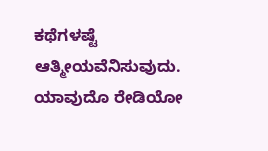ಕಥೆಗಳಷ್ಟೆ ಆತ್ಮೀಯವೆನಿಸುವುದು. ಯಾವುದೊ ರೇಡಿಯೋ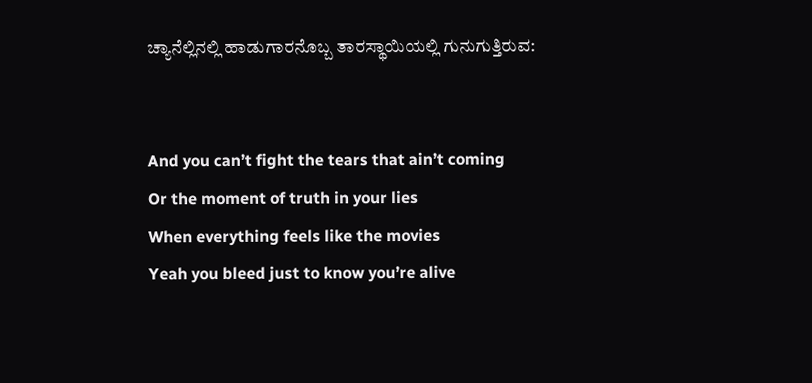ಚ್ಯಾನೆಲ್ಲಿನಲ್ಲಿ ಹಾಡುಗಾರನೊಬ್ಬ ತಾರಸ್ಥಾಯಿಯಲ್ಲಿ ಗುನುಗುತ್ತಿರುವ:


And you can’t fight the tears that ain’t coming
Or the moment of truth in your lies
When everything feels like the movies
Yeah you bleed just to know you’re alive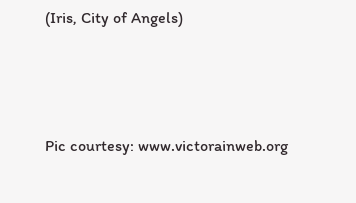(Iris, City of Angels)



Pic courtesy: www.victorainweb.org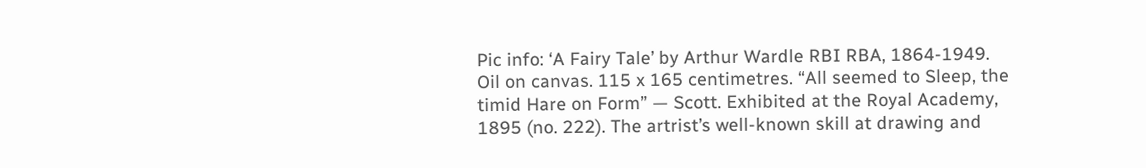Pic info: ‘A Fairy Tale’ by Arthur Wardle RBI RBA, 1864-1949. Oil on canvas. 115 x 165 centimetres. “All seemed to Sleep, the timid Hare on Form” — Scott. Exhibited at the Royal Academy, 1895 (no. 222). The artrist’s well-known skill at drawing and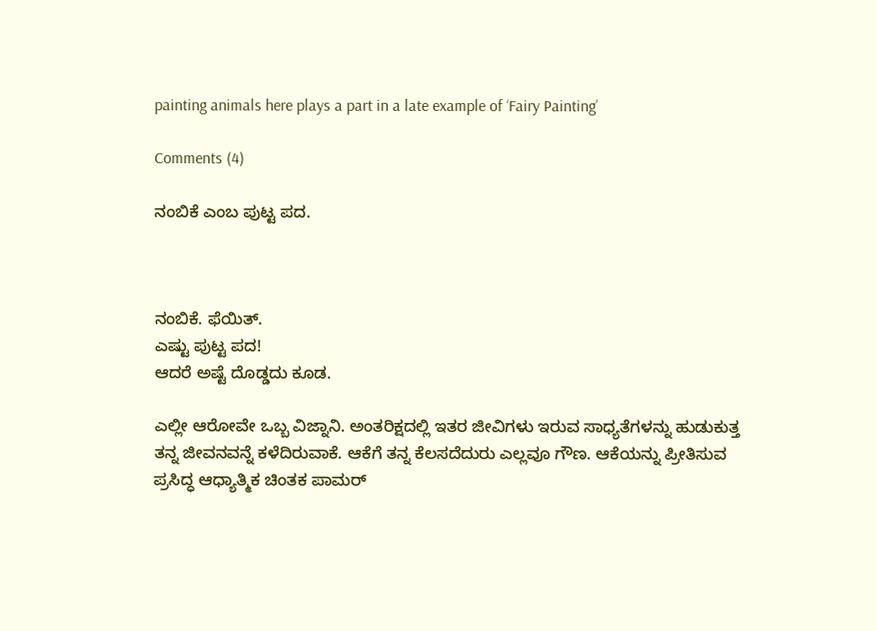painting animals here plays a part in a late example of ‘Fairy Painting’

Comments (4)

ನಂಬಿಕೆ ಎಂಬ ಪುಟ್ಟ ಪದ.



ನಂಬಿಕೆ. ಫೆಯಿತ್.
ಎಷ್ಟು ಪುಟ್ಟ ಪದ!
ಆದರೆ ಅಷ್ಟೆ ದೊಡ್ಡದು ಕೂಡ.

ಎಲ್ಲೀ ಆರೋವೇ ಒಬ್ಬ ವಿಜ್ನಾನಿ. ಅಂತರಿಕ್ಷದಲ್ಲಿ ಇತರ ಜೀವಿಗಳು ಇರುವ ಸಾಧ್ಯತೆಗಳನ್ನು ಹುಡುಕುತ್ತ ತನ್ನ ಜೀವನವನ್ನೆ ಕಳೆದಿರುವಾಕೆ. ಆಕೆಗೆ ತನ್ನ ಕೆಲಸದೆದುರು ಎಲ್ಲವೂ ಗೌಣ. ಆಕೆಯನ್ನು ಪ್ರೀತಿಸುವ ಪ್ರಸಿದ್ಧ ಆಧ್ಯಾತ್ಮಿಕ ಚಿಂತಕ ಪಾಮರ್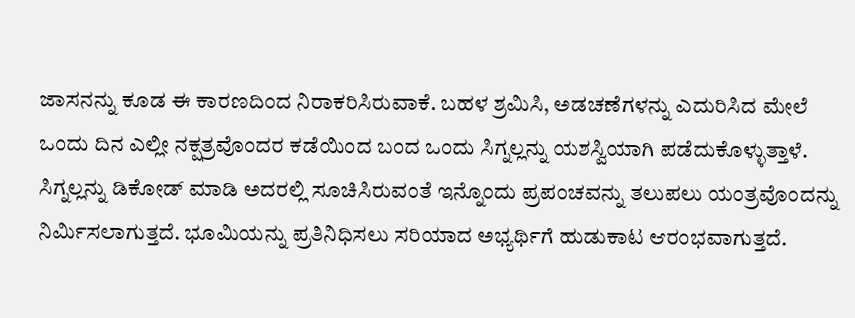ಜಾಸನನ್ನು ಕೂಡ ಈ ಕಾರಣದಿಂದ ನಿರಾಕರಿಸಿರುವಾಕೆ. ಬಹಳ ಶ್ರಮಿಸಿ, ಅಡಚಣೆಗಳನ್ನು ಎದುರಿಸಿದ ಮೇಲೆ ಒಂದು ದಿನ ಎಲ್ಲೀ ನಕ್ಷತ್ರವೊಂದರ ಕಡೆಯಿಂದ ಬಂದ ಒಂದು ಸಿಗ್ನಲ್ಲನ್ನು ಯಶಸ್ವಿಯಾಗಿ ಪಡೆದುಕೊಳ್ಳುತ್ತಾಳೆ. ಸಿಗ್ನಲ್ಲನ್ನು ಡಿಕೋಡ್ ಮಾಡಿ ಅದರಲ್ಲಿ ಸೂಚಿಸಿರುವಂತೆ ಇನ್ನೊಂದು ಪ್ರಪಂಚವನ್ನು ತಲುಪಲು ಯಂತ್ರವೊಂದನ್ನು ನಿರ್ಮಿಸಲಾಗುತ್ತದೆ. ಭೂಮಿಯನ್ನು ಪ್ರತಿನಿಧಿಸಲು ಸರಿಯಾದ ಅಭ್ಯರ್ಥಿಗೆ ಹುಡುಕಾಟ ಆರಂಭವಾಗುತ್ತದೆ.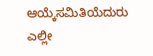ಆಯ್ಕೆಸಮಿತಿಯೆದುರು ಎಲ್ಲೀ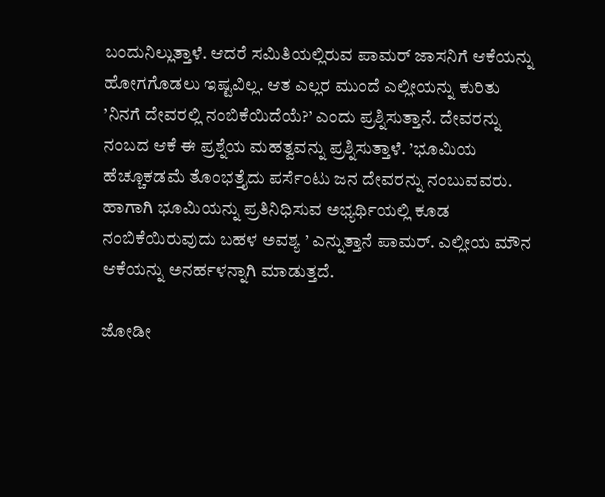ಬಂದುನಿಲ್ಲುತ್ತಾಳೆ. ಆದರೆ ಸಮಿತಿಯಲ್ಲಿರುವ ಪಾಮರ್ ಜಾಸನಿಗೆ ಆಕೆಯನ್ನು ಹೋಗಗೊಡಲು ಇಷ್ಟವಿಲ್ಲ. ಆತ ಎಲ್ಲರ ಮುಂದೆ ಎಲ್ಲೀಯನ್ನು ಕುರಿತು ’ನಿನಗೆ ದೇವರಲ್ಲಿ ನಂಬಿಕೆಯಿದೆಯೆ?’ ಎಂದು ಪ್ರಶ್ನಿಸುತ್ತಾನೆ. ದೇವರನ್ನು ನಂಬದ ಆಕೆ ಈ ಪ್ರಶ್ನೆಯ ಮಹತ್ವವನ್ನು ಪ್ರಶ್ನಿಸುತ್ತಾಳೆ. ’ಭೂಮಿಯ ಹೆಚ್ಚೂಕಡಮೆ ತೊಂಭತ್ತೈದು ಪರ್ಸೆಂಟು ಜನ ದೇವರನ್ನು ನಂಬುವವರು. ಹಾಗಾಗಿ ಭೂಮಿಯನ್ನು ಪ್ರತಿನಿಧಿಸುವ ಅಭ್ಯರ್ಥಿಯಲ್ಲಿ ಕೂಡ ನಂಬಿಕೆಯಿರುವುದು ಬಹಳ ಅವಶ್ಯ ’ ಎನ್ನುತ್ತಾನೆ ಪಾಮರ್. ಎಲ್ಲೀಯ ಮೌನ ಆಕೆಯನ್ನು ಅನರ್ಹಳನ್ನಾಗಿ ಮಾಡುತ್ತದೆ.

ಜೋಡೀ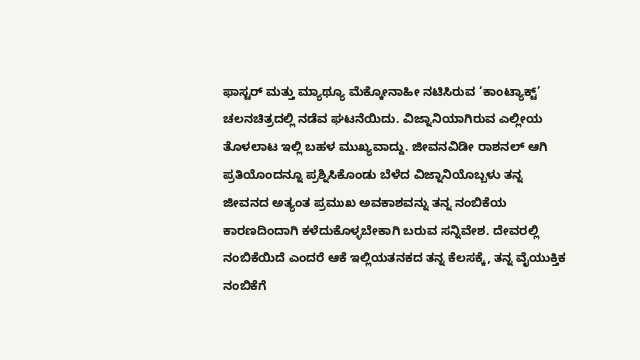ಫಾಸ್ಟರ್ ಮತ್ತು ಮ್ಯಾಥ್ಯೂ ಮೆಕ್ಕೋನಾಹೀ ನಟಿಸಿರುವ ‘ಕಾಂಟ್ಯಾಕ್ಟ್’ ಚಲನಚಿತ್ರದಲ್ಲಿ ನಡೆವ ಘಟನೆಯಿದು. ವಿಜ್ನಾನಿಯಾಗಿರುವ ಎಲ್ಲೀಯ ತೊಳಲಾಟ ಇಲ್ಲಿ ಬಹಳ ಮುಖ್ಯವಾದ್ದು. ಜೀವನವಿಡೀ ರಾಶನಲ್ ಆಗಿ ಪ್ರತಿಯೊಂದನ್ನೂ ಪ್ರಶ್ನಿಸಿಕೊಂಡು ಬೆಳೆದ ವಿಜ್ನಾನಿಯೊಬ್ಬಳು ತನ್ನ ಜೀವನದ ಅತ್ಯಂತ ಪ್ರಮುಖ ಅವಕಾಶವನ್ನು ತನ್ನ ನಂಬಿಕೆಯ ಕಾರಣದಿಂದಾಗಿ ಕಳೆದುಕೊಳ್ಳಬೇಕಾಗಿ ಬರುವ ಸನ್ನಿವೇಶ. ದೇವರಲ್ಲಿ ನಂಬಿಕೆಯಿದೆ ಎಂದರೆ ಆಕೆ ಇಲ್ಲಿಯತನಕದ ತನ್ನ ಕೆಲಸಕ್ಕೆ, ತನ್ನ ವೈಯುಕ್ತಿಕ ನಂಬಿಕೆಗೆ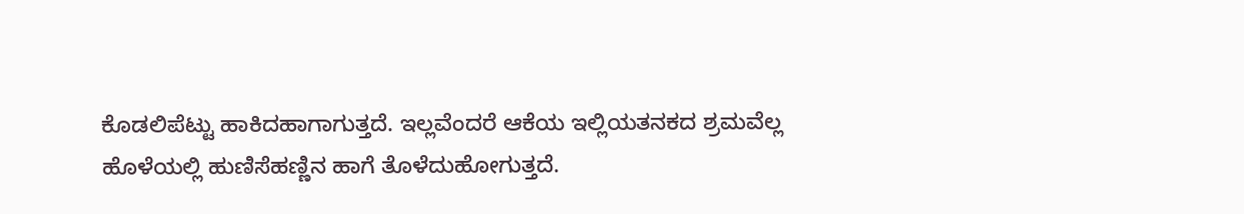ಕೊಡಲಿಪೆಟ್ಟು ಹಾಕಿದಹಾಗಾಗುತ್ತದೆ. ಇಲ್ಲವೆಂದರೆ ಆಕೆಯ ಇಲ್ಲಿಯತನಕದ ಶ್ರಮವೆಲ್ಲ ಹೊಳೆಯಲ್ಲಿ ಹುಣಿಸೆಹಣ್ಣಿನ ಹಾಗೆ ತೊಳೆದುಹೋಗುತ್ತದೆ.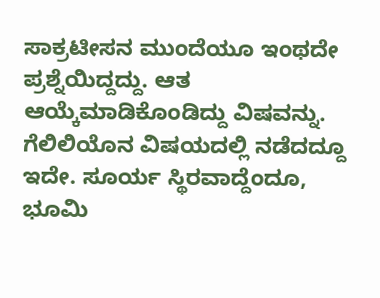ಸಾಕ್ರಟೀಸನ ಮುಂದೆಯೂ ಇಂಥದೇ ಪ್ರಶ್ನೆಯಿದ್ದದ್ದು. ಆತ ಆಯ್ಕೆಮಾಡಿಕೊಂಡಿದ್ದು ವಿಷವನ್ನು. ಗೆಲಿಲಿಯೊನ ವಿಷಯದಲ್ಲಿ ನಡೆದದ್ದೂ ಇದೇ. ಸೂರ್ಯ ಸ್ಥಿರವಾದ್ದೆಂದೂ, ಭೂಮಿ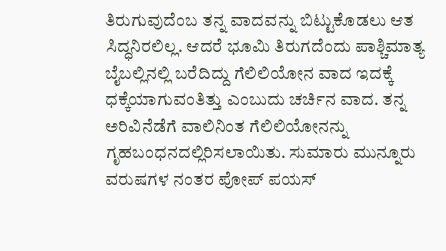ತಿರುಗುವುದೆಂಬ ತನ್ನ ವಾದವನ್ನು ಬಿಟ್ಟುಕೊಡಲು ಆತ ಸಿದ್ಧನಿರಲಿಲ್ಲ. ಆದರೆ ಭೂಮಿ ತಿರುಗದೆಂದು ಪಾಶ್ಚಿಮಾತ್ಯ ಬೈಬಲ್ಲಿನಲ್ಲಿ ಬರೆದಿದ್ದು ಗೆಲಿಲಿಯೋನ ವಾದ ಇದಕ್ಕೆ ಧಕ್ಕೆಯಾಗುವಂತಿತ್ತು ಎಂಬುದು ಚರ್ಚಿನ ವಾದ. ತನ್ನ ಅರಿವಿನೆಡೆಗೆ ವಾಲಿನಿಂತ ಗೆಲಿಲಿಯೋನನ್ನು ಗೃಹಬಂಧನದಲ್ಲಿರಿಸಲಾಯಿತು. ಸುಮಾರು ಮುನ್ನೂರು ವರುಷಗಳ ನಂತರ ಪೋಪ್ ಪಯಸ್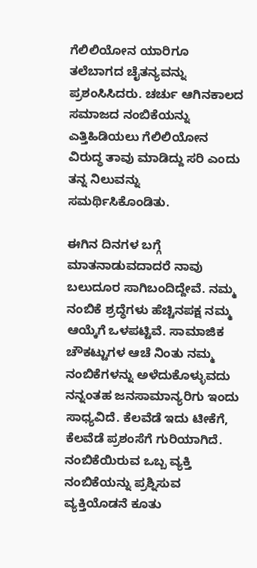ಗೆಲಿಲಿಯೋನ ಯಾರಿಗೂ ತಲೆಬಾಗದ ಚೈತನ್ಯವನ್ನು ಪ್ರಶಂಸಿಸಿದರು. ಚರ್ಚು ಆಗಿನಕಾಲದ ಸಮಾಜದ ನಂಬಿಕೆಯನ್ನು ಎತ್ತಿಹಿಡಿಯಲು ಗೆಲಿಲಿಯೋನ ವಿರುದ್ಧ ತಾವು ಮಾಡಿದ್ದು ಸರಿ ಎಂದು ತನ್ನ ನಿಲುವನ್ನು ಸಮರ್ಥಿಸಿಕೊಂಡಿತು.

ಈಗಿನ ದಿನಗಳ ಬಗ್ಗೆ ಮಾತನಾಡುವದಾದರೆ ನಾವು ಬಲುದೂರ ಸಾಗಿಬಂದಿದ್ದೇವೆ. ನಮ್ಮ ನಂಬಿಕೆ ಶ್ರದ್ಧೆಗಳು ಹೆಚ್ಚಿನಪಕ್ಷ ನಮ್ಮ ಆಯ್ಕೆಗೆ ಒಳಪಟ್ಟಿವೆ. ಸಾಮಾಜಿಕ ಚೌಕಟ್ಟುಗಳ ಆಚೆ ನಿಂತು ನಮ್ಮ ನಂಬಿಕೆಗಳನ್ನು ಅಳೆದುಕೊಳ್ಳುವದು ನನ್ನಂತಹ ಜನಸಾಮಾನ್ಯರಿಗು ಇಂದು ಸಾಧ್ಯವಿದೆ. ಕೆಲವೆಡೆ ಇದು ಟೀಕೆಗೆ, ಕೆಲವೆಡೆ ಪ್ರಶಂಸೆಗೆ ಗುರಿಯಾಗಿದೆ. ನಂಬಿಕೆಯಿರುವ ಒಬ್ಬ ವ್ಯಕ್ತಿ ನಂಬಿಕೆಯನ್ನು ಪ್ರಶ್ನಿಸುವ ವ್ಯಕ್ತಿಯೊಡನೆ ಕೂತು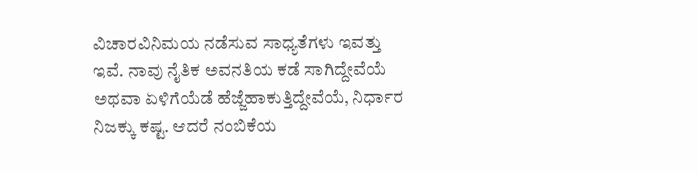ವಿಚಾರವಿನಿಮಯ ನಡೆಸುವ ಸಾಧ್ಯತೆಗಳು ಇವತ್ತು ಇವೆ. ನಾವು ನೈತಿಕ ಅವನತಿಯ ಕಡೆ ಸಾಗಿದ್ದೇವೆಯೆ ಅಥವಾ ಏಳಿಗೆಯೆಡೆ ಹೆಜ್ಜೆಹಾಕುತ್ತಿದ್ದೇವೆಯೆ, ನಿರ್ಧಾರ ನಿಜಕ್ಕು ಕಷ್ಟ. ಆದರೆ ನಂಬಿಕೆಯ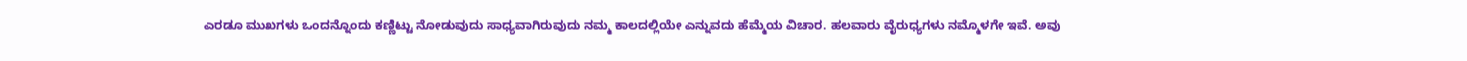ಎರಡೂ ಮುಖಗಳು ಒಂದನ್ನೊಂದು ಕಣ್ಣಿಟ್ಟು ನೋಡುವುದು ಸಾಧ್ಯವಾಗಿರುವುದು ನಮ್ಮ ಕಾಲದಲ್ಲಿಯೇ ಎನ್ನುವದು ಹೆಮ್ಮೆಯ ವಿಚಾರ. ಹಲವಾರು ವೈರುಧ್ಯಗಳು ನಮ್ಮೊಳಗೇ ಇವೆ. ಅವು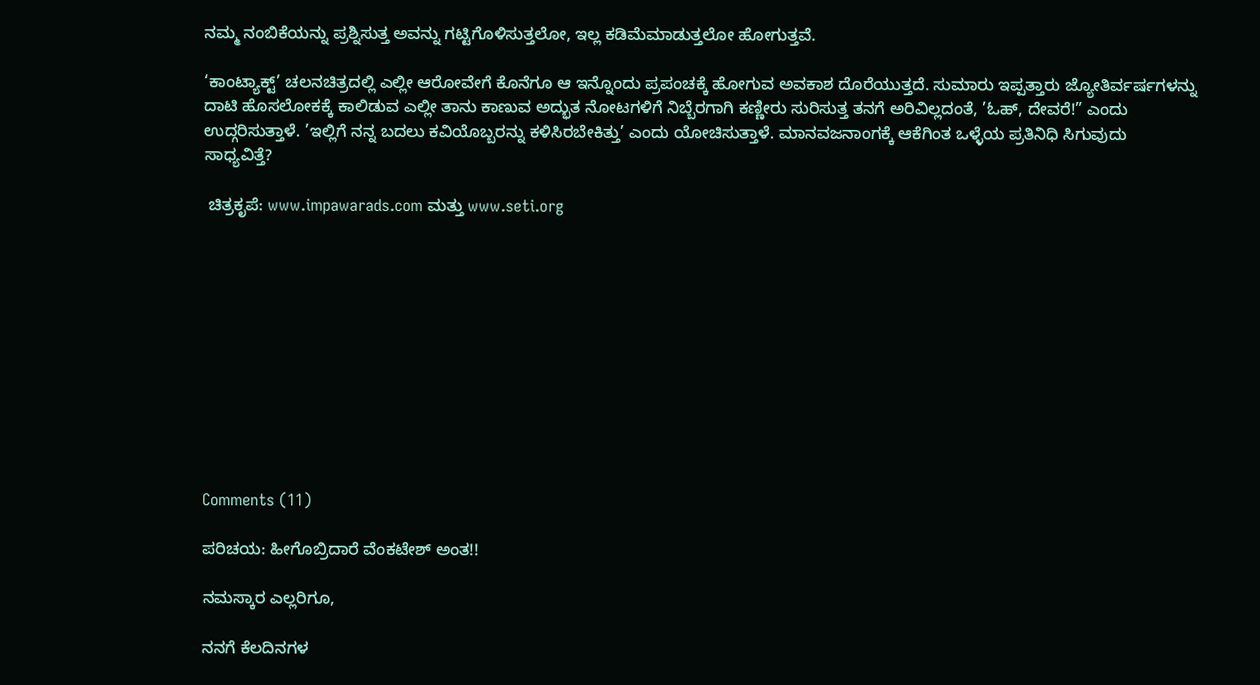ನಮ್ಮ ನಂಬಿಕೆಯನ್ನು ಪ್ರಶ್ನಿಸುತ್ತ ಅವನ್ನು ಗಟ್ಟಿಗೊಳಿಸುತ್ತಲೋ, ಇಲ್ಲ ಕಡಿಮೆಮಾಡುತ್ತಲೋ ಹೋಗುತ್ತವೆ.

‘ಕಾಂಟ್ಯಾಕ್ಟ್’ ಚಲನಚಿತ್ರದಲ್ಲಿ ಎಲ್ಲೀ ಆರೋವೇಗೆ ಕೊನೆಗೂ ಆ ಇನ್ನೊಂದು ಪ್ರಪಂಚಕ್ಕೆ ಹೋಗುವ ಅವಕಾಶ ದೊರೆಯುತ್ತದೆ. ಸುಮಾರು ಇಪ್ಪತ್ತಾರು ಜ್ಯೋತಿರ್ವರ್ಷಗಳನ್ನು ದಾಟಿ ಹೊಸಲೋಕಕ್ಕೆ ಕಾಲಿಡುವ ಎಲ್ಲೀ ತಾನು ಕಾಣುವ ಅದ್ಭುತ ನೋಟಗಳಿಗೆ ನಿಬ್ಬೆರಗಾಗಿ ಕಣ್ಣೀರು ಸುರಿಸುತ್ತ ತನಗೆ ಅರಿವಿಲ್ಲದಂತೆ, ’ಓಹ್, ದೇವರೆ!” ಎಂದು ಉದ್ಗರಿಸುತ್ತಾಳೆ. ’ಇಲ್ಲಿಗೆ ನನ್ನ ಬದಲು ಕವಿಯೊಬ್ಬರನ್ನು ಕಳಿಸಿರಬೇಕಿತ್ತು’ ಎಂದು ಯೋಚಿಸುತ್ತಾಳೆ. ಮಾನವಜನಾಂಗಕ್ಕೆ ಆಕೆಗಿಂತ ಒಳ್ಳೆಯ ಪ್ರತಿನಿಧಿ ಸಿಗುವುದು ಸಾಧ್ಯವಿತ್ತೆ?

 ಚಿತ್ರಕೃಪೆ: www.impawarads.com ಮತ್ತು www.seti.org











Comments (11)

ಪರಿಚಯ: ಹೀಗೊಬ್ರಿದಾರೆ ವೆಂಕಟೇಶ್ ಅಂತ!!

ನಮಸ್ಕಾರ ಎಲ್ಲರಿಗೂ,

ನನಗೆ ಕೆಲದಿನಗಳ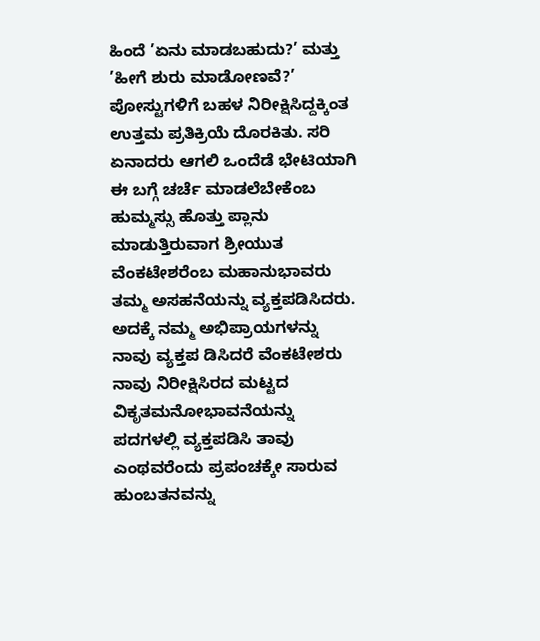ಹಿಂದೆ ’ಏನು ಮಾಡಬಹುದು?’ ಮತ್ತು ’ಹೀಗೆ ಶುರು ಮಾಡೋಣವೆ?’ ಪೋಸ್ಟುಗಳಿಗೆ ಬಹಳ ನಿರೀಕ್ಷಿಸಿದ್ದಕ್ಕಿಂತ ಉತ್ತಮ ಪ್ರತಿಕ್ರಿಯೆ ದೊರಕಿತು. ಸರಿ ಏನಾದರು ಆಗಲಿ ಒಂದೆಡೆ ಭೇಟಿಯಾಗಿ ಈ ಬಗ್ಗೆ ಚರ್ಚೆ ಮಾಡಲೆಬೇಕೆಂಬ ಹುಮ್ಮಸ್ಸು ಹೊತ್ತು ಪ್ಲಾನು ಮಾಡುತ್ತಿರುವಾಗ ಶ್ರೀಯುತ ವೆಂಕಟೇಶರೆಂಬ ಮಹಾನುಭಾವರು ತಮ್ಮ ಅಸಹನೆಯನ್ನು ವ್ಯಕ್ತಪಡಿಸಿದರು. ಅದಕ್ಕೆ ನಮ್ಮ ಅಭಿಪ್ರಾಯಗಳನ್ನು ನಾವು ವ್ಯಕ್ತಪ ಡಿಸಿದರೆ ವೆಂಕಟೇಶರು ನಾವು ನಿರೀಕ್ಷಿಸಿರದ ಮಟ್ಟದ ವಿಕೃತಮನೋಭಾವನೆಯನ್ನು ಪದಗಳಲ್ಲಿ ವ್ಯಕ್ತಪಡಿಸಿ ತಾವು ಎಂಥವರೆಂದು ಪ್ರಪಂಚಕ್ಕೇ ಸಾರುವ ಹುಂಬತನವನ್ನು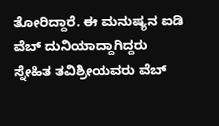ತೋರಿದ್ದಾರೆ. ಈ ಮನುಷ್ಯನ ಐಡಿ ವೆಬ್ ದುನಿಯಾದ್ದಾಗಿದ್ದರು ಸ್ನೇಹಿತ ತವಿಶ್ರೀಯವರು ವೆಬ್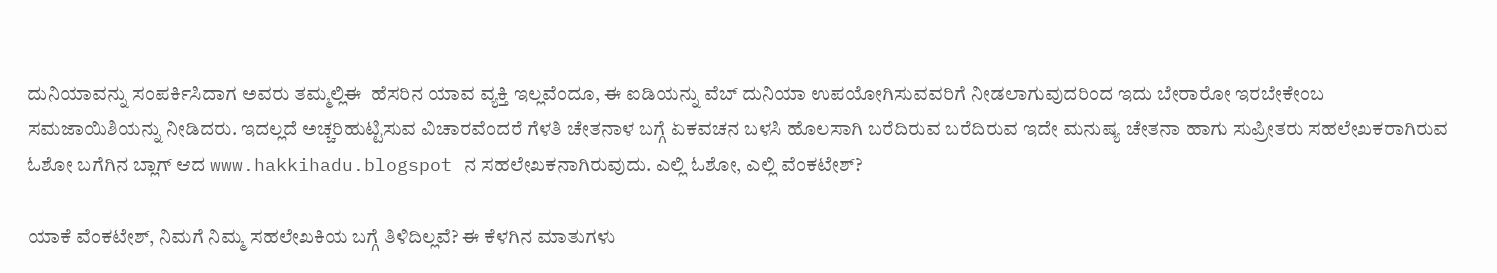ದುನಿಯಾವನ್ನು ಸಂಪರ್ಕಿಸಿದಾಗ ಅವರು ತಮ್ಮಲ್ಲಿಈ  ಹೆಸರಿನ ಯಾವ ವ್ಯಕ್ತಿ ಇಲ್ಲವೆಂದೂ, ಈ ಐಡಿಯನ್ನು ವೆಬ್ ದುನಿಯಾ ಉಪಯೋಗಿಸುವವರಿಗೆ ನೀಡಲಾಗುವುದರಿಂದ ಇದು ಬೇರಾರೋ ಇರಬೇಕೇಂಬ ಸಮಜಾಯಿಶಿಯನ್ನು ನೀಡಿದರು. ಇದಲ್ಲದೆ ಅಚ್ಚರಿಹುಟ್ಟಿಸುವ ವಿಚಾರವೆಂದರೆ ಗೆಳತಿ ಚೇತನಾಳ ಬಗ್ಗೆ ಏಕವಚನ ಬಳಸಿ ಹೊಲಸಾಗಿ ಬರೆದಿರುವ ಬರೆದಿರುವ ಇದೇ ಮನುಷ್ಯ ಚೇತನಾ ಹಾಗು ಸುಪ್ರೀತರು ಸಹಲೇಖಕರಾಗಿರುವ ಓಶೋ ಬಗೆಗಿನ ಬ್ಲಾಗ್ ಆದ www.hakkihadu.blogspot ನ ಸಹಲೇಖಕನಾಗಿರುವುದು. ಎಲ್ಲಿ ಓಶೋ, ಎಲ್ಲಿ ವೆಂಕಟೇಶ್?

ಯಾಕೆ ವೆಂಕಟೇಶ್, ನಿಮಗೆ ನಿಮ್ಮ ಸಹಲೇಖಕಿಯ ಬಗ್ಗೆ ತಿಳಿದಿಲ್ಲವೆ? ಈ ಕೆಳಗಿನ ಮಾತುಗಳು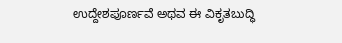ಉದ್ದೇಶಪೂರ್ಣವೆ ಅಥವ ಈ ವಿಕೃತಬುದ್ಧಿ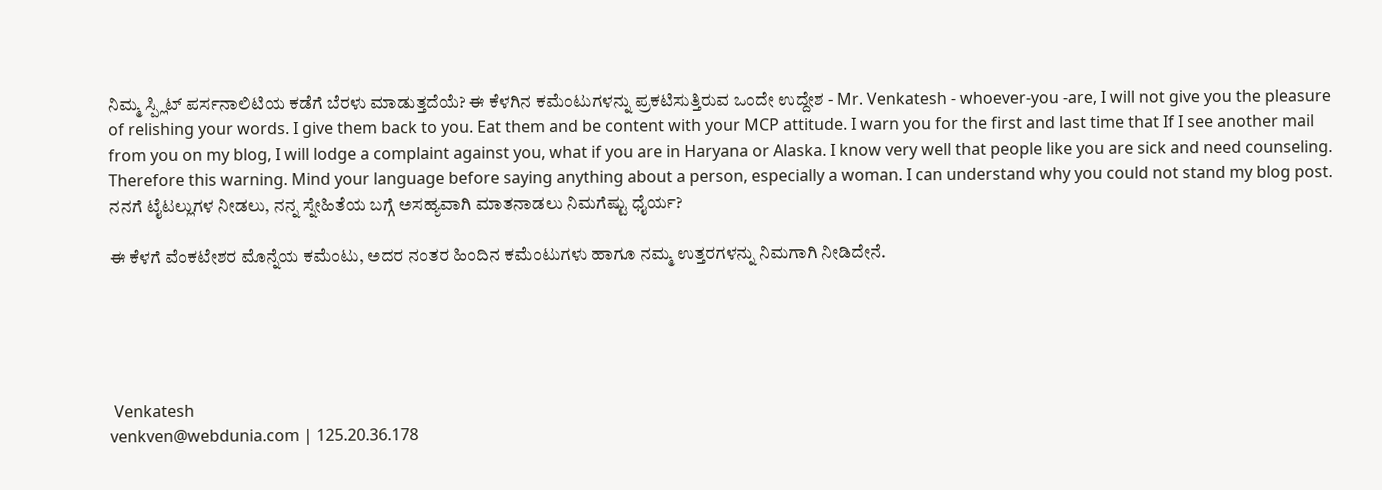ನಿಮ್ಮ ಸ್ಪ್ಲಿಟ್ ಪರ್ಸನಾಲಿಟಿಯ ಕಡೆಗೆ ಬೆರಳು ಮಾಡುತ್ತದೆಯೆ? ಈ ಕೆಳಗಿನ ಕಮೆಂಟುಗಳನ್ನು ಪ್ರಕಟಿಸುತ್ತಿರುವ ಒಂದೇ ಉದ್ದೇಶ - Mr. Venkatesh - whoever-you -are, I will not give you the pleasure of relishing your words. I give them back to you. Eat them and be content with your MCP attitude. I warn you for the first and last time that If I see another mail from you on my blog, I will lodge a complaint against you, what if you are in Haryana or Alaska. I know very well that people like you are sick and need counseling. Therefore this warning. Mind your language before saying anything about a person, especially a woman. I can understand why you could not stand my blog post. ನನಗೆ ಟೈಟಲ್ಲುಗಳ ನೀಡಲು, ನನ್ನ ಸ್ನೇಹಿತೆಯ ಬಗ್ಗೆ ಅಸಹ್ಯವಾಗಿ ಮಾತನಾಡಲು ನಿಮಗೆಷ್ಟು ಧೈರ್ಯ?

ಈ ಕೆಳಗೆ ವೆಂಕಟೇಶರ ಮೊನ್ನೆಯ ಕಮೆಂಟು, ಅದರ ನಂತರ ಹಿಂದಿನ ಕಮೆಂಟುಗಳು ಹಾಗೂ ನಮ್ಮ ಉತ್ತರಗಳನ್ನು ನಿಮಗಾಗಿ ನೀಡಿದೇನೆ.





 Venkatesh
venkven@webdunia.com | 125.20.36.178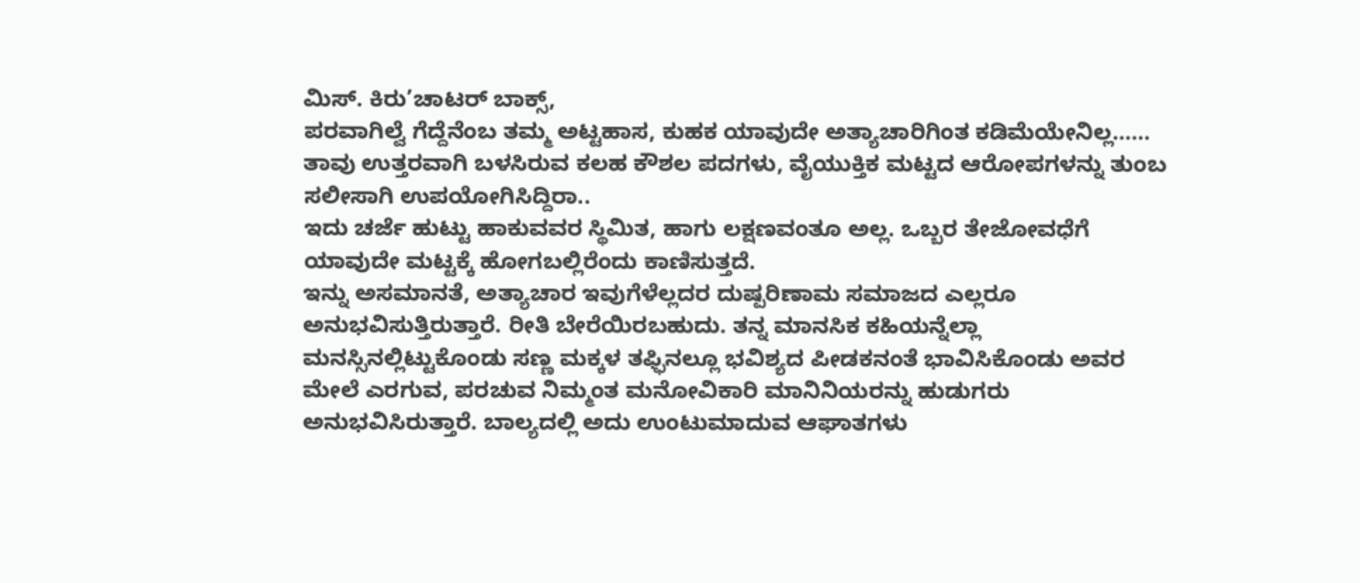ಮಿಸ್. ಕಿರು’ಚಾಟರ್ ಬಾಕ್ಸ್,
ಪರವಾಗಿಲ್ವೆ ಗೆದ್ದೆನೆಂಬ ತಮ್ಮ ಅಟ್ಟಹಾಸ, ಕುಹಕ ಯಾವುದೇ ಅತ್ಯಾಚಾರಿಗಿಂತ ಕಡಿಮೆಯೇನಿಲ್ಲ……
ತಾವು ಉತ್ತರವಾಗಿ ಬಳಸಿರುವ ಕಲಹ ಕೌಶಲ ಪದಗಳು, ವೈಯುಕ್ತಿಕ ಮಟ್ಟದ ಆರೋಪಗಳನ್ನು ತುಂಬ ಸಲೀಸಾಗಿ ಉಪಯೋಗಿಸಿದ್ದಿರಾ..
ಇದು ಚರ್ಜೆ ಹುಟ್ಟು ಹಾಕುವವರ ಸ್ಥಿಮಿತ, ಹಾಗು ಲಕ್ಷಣವಂತೂ ಅಲ್ಲ. ಒಬ್ಬರ ತೇಜೋವಧೆಗೆ ಯಾವುದೇ ಮಟ್ಟಕ್ಕೆ ಹೋಗಬಲ್ಲಿರೆಂದು ಕಾಣಿಸುತ್ತದೆ.
ಇನ್ನು ಅಸಮಾನತೆ, ಅತ್ಯಾಚಾರ ಇವುಗೆಳೆಲ್ಲದರ ದುಷ್ಪರಿಣಾಮ ಸಮಾಜದ ಎಲ್ಲರೂ ಅನುಭವಿಸುತ್ತಿರುತ್ತಾರೆ. ರೀತಿ ಬೇರೆಯಿರಬಹುದು. ತನ್ನ ಮಾನಸಿಕ ಕಹಿಯನ್ನೆಲ್ಲಾ ಮನಸ್ಸಿನಲ್ಲಿಟ್ಟುಕೊಂಡು ಸಣ್ಣ ಮಕ್ಕಳ ತಫ್ಫಿನಲ್ಲೂ ಭವಿಶ್ಯದ ಪೀಡಕನಂತೆ ಭಾವಿಸಿಕೊಂಡು ಅವರ ಮೇಲೆ ಎರಗುವ, ಪರಚುವ ನಿಮ್ಮಂತ ಮನೋವಿಕಾರಿ ಮಾನಿನಿಯರನ್ನು ಹುಡುಗರು ಅನುಭವಿಸಿರುತ್ತಾರೆ. ಬಾಲ್ಯದಲ್ಲಿ ಅದು ಉಂಟುಮಾದುವ ಆಘಾತಗಳು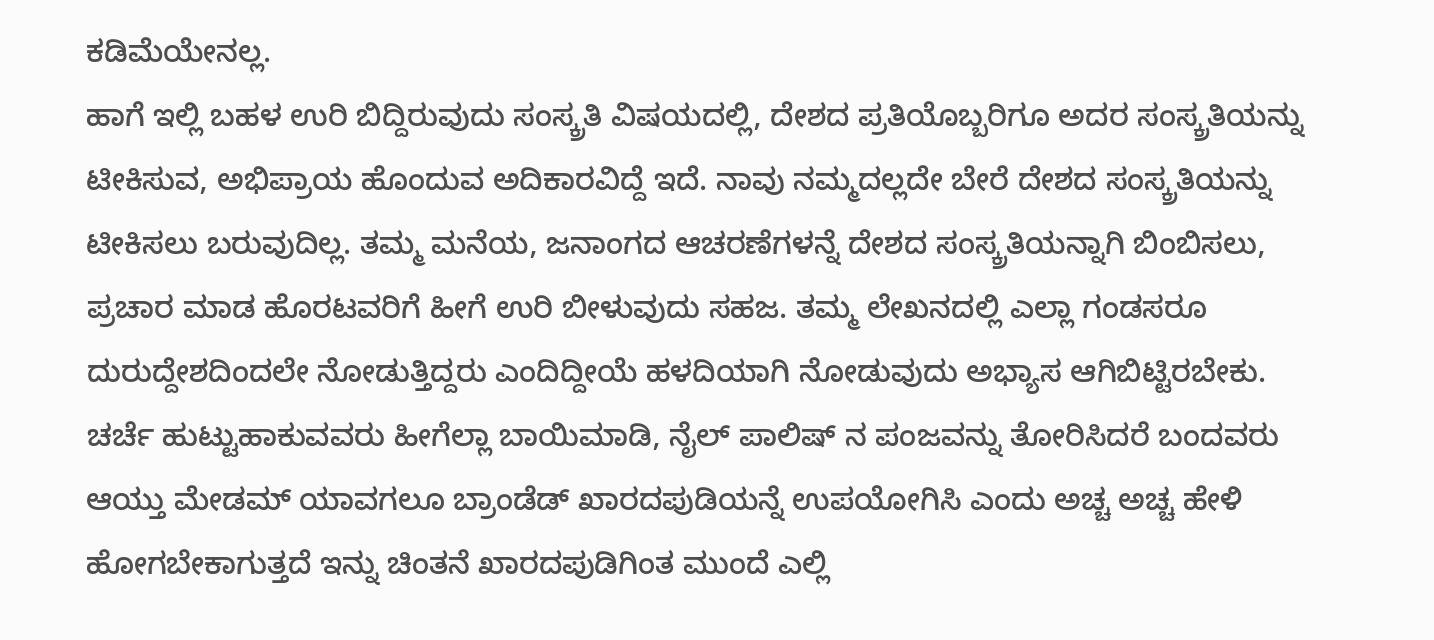ಕಡಿಮೆಯೇನಲ್ಲ.
ಹಾಗೆ ಇಲ್ಲಿ ಬಹಳ ಉರಿ ಬಿದ್ದಿರುವುದು ಸಂಸ್ಕ್ರತಿ ವಿಷಯದಲ್ಲಿ, ದೇಶದ ಪ್ರತಿಯೊಬ್ಬರಿಗೂ ಅದರ ಸಂಸ್ಕ್ರತಿಯನ್ನು ಟೀಕಿಸುವ, ಅಭಿಪ್ರಾಯ ಹೊಂದುವ ಅದಿಕಾರವಿದ್ದೆ ಇದೆ. ನಾವು ನಮ್ಮದಲ್ಲದೇ ಬೇರೆ ದೇಶದ ಸಂಸ್ಕ್ರತಿಯನ್ನು ಟೀಕಿಸಲು ಬರುವುದಿಲ್ಲ. ತಮ್ಮ ಮನೆಯ, ಜನಾಂಗದ ಆಚರಣೆಗಳನ್ನೆ ದೇಶದ ಸಂಸ್ಕ್ರತಿಯನ್ನಾಗಿ ಬಿಂಬಿಸಲು, ಪ್ರಚಾರ ಮಾಡ ಹೊರಟವರಿಗೆ ಹೀಗೆ ಉರಿ ಬೀಳುವುದು ಸಹಜ. ತಮ್ಮ ಲೇಖನದಲ್ಲಿ ಎಲ್ಲಾ ಗಂಡಸರೂ ದುರುದ್ದೇಶದಿಂದಲೇ ನೋಡುತ್ತಿದ್ದರು ಎಂದಿದ್ದೀಯೆ ಹಳದಿಯಾಗಿ ನೋಡುವುದು ಅಭ್ಯಾಸ ಆಗಿಬಿಟ್ಟಿರಬೇಕು. ಚರ್ಚೆ ಹುಟ್ಟುಹಾಕುವವರು ಹೀಗೆಲ್ಲಾ ಬಾಯಿಮಾಡಿ, ನೈಲ್ ಪಾಲಿಷ್ ನ ಪಂಜವನ್ನು ತೋರಿಸಿದರೆ ಬಂದವರು ಆಯ್ತು ಮೇಡಮ್ ಯಾವಗಲೂ ಬ್ರಾಂಡೆಡ್ ಖಾರದಪುಡಿಯನ್ನೆ ಉಪಯೋಗಿಸಿ ಎಂದು ಅಚ್ಚ ಅಚ್ಚ ಹೇಳಿ ಹೋಗಬೇಕಾಗುತ್ತದೆ ಇನ್ನು ಚಿಂತನೆ ಖಾರದಪುಡಿಗಿಂತ ಮುಂದೆ ಎಲ್ಲಿ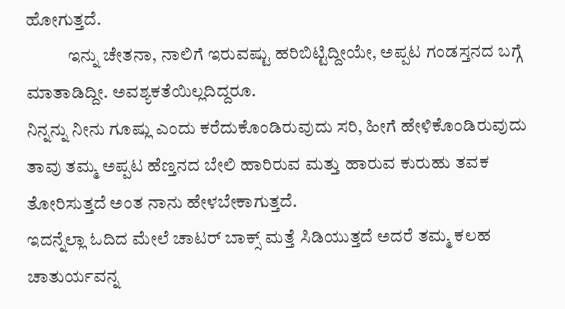ಹೋಗುತ್ತದೆ.
            ಇನ್ನು ಚೇತನಾ, ನಾಲಿಗೆ ಇರುವಷ್ಟು ಹರಿಬಿಟ್ಟಿದ್ದೀಯೇ, ಅಪ್ಪಟ ಗಂಡಸ್ತನದ ಬಗ್ಗೆ ಮಾತಾಡಿದ್ದೀ. ಅವಶ್ಯಕತೆಯಿಲ್ಲದಿದ್ದರೂ.
ನಿನ್ನನ್ನು ನೀನು ಗೂಷ್ಲು ಎಂದು ಕರೆದುಕೊಂಡಿರುವುದು ಸರಿ, ಹೀಗೆ ಹೇಳಿಕೊಂಡಿರುವುದು ತಾವು ತಮ್ಮ ಅಪ್ಪಟ ಹೆಣ್ತನದ ಬೇಲಿ ಹಾರಿರುವ ಮತ್ತು ಹಾರುವ ಕುರುಹು ತವಕ ತೋರಿಸುತ್ತದೆ ಅಂತ ನಾನು ಹೇಳಬೇಕಾಗುತ್ತದೆ.
ಇದನ್ನೆಲ್ಲಾ ಓದಿದ ಮೇಲೆ ಚಾಟರ್ ಬಾಕ್ಸ್ ಮತ್ತೆ ಸಿಡಿಯುತ್ತದೆ ಅದರೆ ತಮ್ಮ ಕಲಹ ಚಾತುರ್ಯವನ್ನ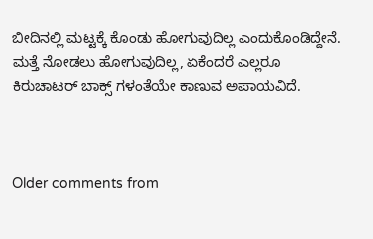ಬೀದಿನಲ್ಲಿ ಮಟ್ಟಕ್ಕೆ ಕೊಂಡು ಹೋಗುವುದಿಲ್ಲ ಎಂದುಕೊಂಡಿದ್ದೇನೆ.
ಮತ್ತೆ ನೋಡಲು ಹೋಗುವುದಿಲ್ಲ, ಏಕೆಂದರೆ ಎಲ್ಲರೂ ಕಿರುಚಾಟರ್ ಬಾಕ್ಸ್ ಗಳಂತೆಯೇ ಕಾಣುವ ಅಪಾಯವಿದೆ.



Older comments from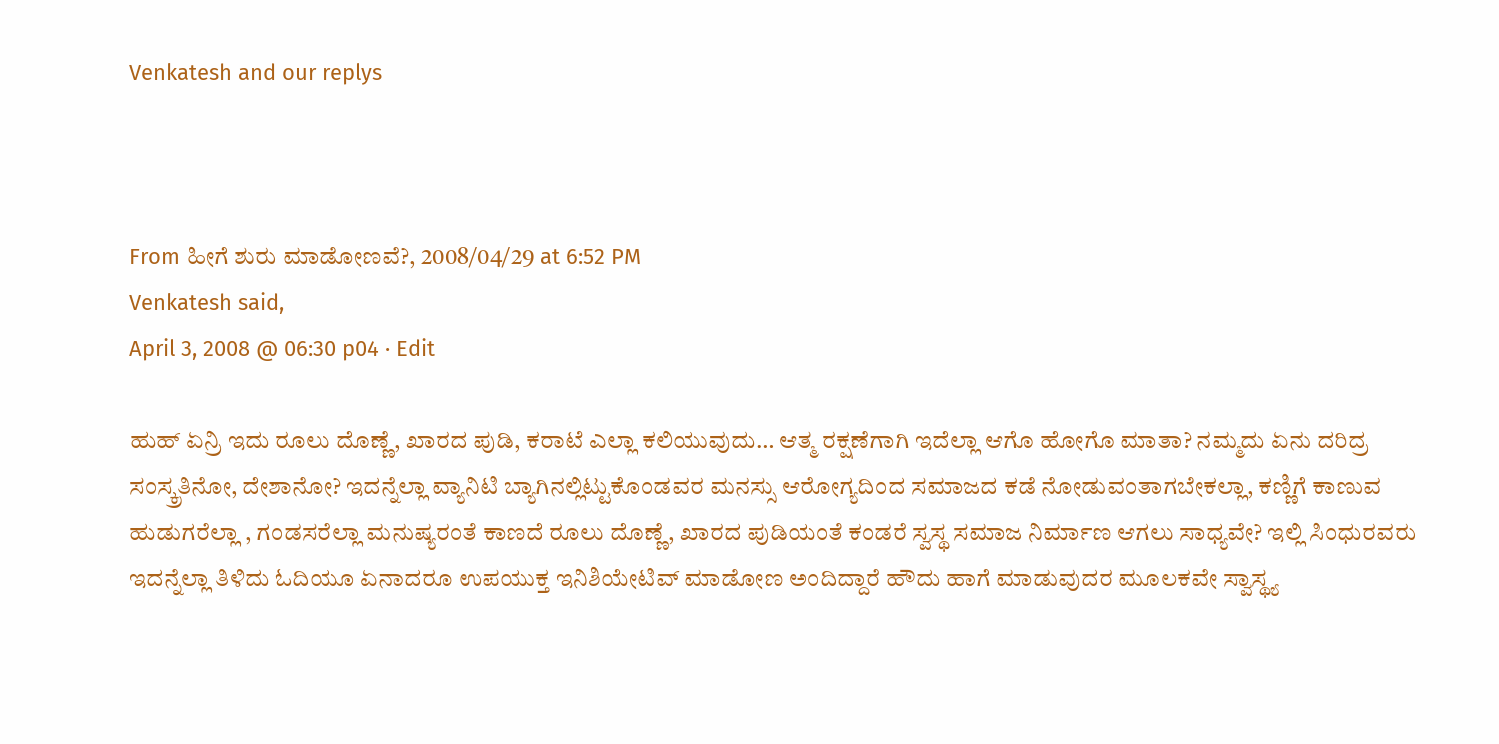Venkatesh and our replys



From ಹೀಗೆ ಶುರು ಮಾಡೋಣವೆ?, 2008/04/29 at 6:52 PM
Venkatesh said,
April 3, 2008 @ 06:30 p04 · Edit

ಹುಹ್ ಏನ್ರಿ ಇದು ರೂಲು ದೊಣ್ಣೆ, ಖಾರದ ಪುಡಿ, ಕರಾಟೆ ಎಲ್ಲಾ ಕಲಿಯುವುದು… ಆತ್ಮ ರಕ್ಷಣೆಗಾಗಿ ಇದೆಲ್ಲಾ ಆಗೊ ಹೋಗೊ ಮಾತಾ? ನಮ್ಮದು ಏನು ದರಿದ್ರ ಸಂಸ್ಕ್ರತಿನೋ, ದೇಶಾನೋ? ಇದನ್ನೆಲ್ಲಾ ವ್ಯಾನಿಟಿ ಬ್ಯಾಗಿನಲ್ಲಿಟ್ಟುಕೊಂಡವರ ಮನಸ್ಸು ಆರೋಗ್ಯದಿಂದ ಸಮಾಜದ ಕಡೆ ನೋಡುವಂತಾಗಬೇಕಲ್ಲಾ, ಕಣ್ಣಿಗೆ ಕಾಣುವ ಹುಡುಗರೆಲ್ಲಾ , ಗಂಡಸರೆಲ್ಲಾ ಮನುಷ್ಯರಂತೆ ಕಾಣದೆ ರೂಲು ದೊಣ್ಣೆ, ಖಾರದ ಪುಡಿಯಂತೆ ಕಂಡರೆ ಸ್ವಸ್ಥ ಸಮಾಜ ನಿರ್ಮಾಣ ಆಗಲು ಸಾಧ್ಯವೇ? ಇಲ್ಲಿ ಸಿಂಧುರವರು ಇದನ್ನೆಲ್ಲಾ ತಿಳಿದು ಓದಿಯೂ ಏನಾದರೂ ಉಪಯುಕ್ತ ಇನಿಶಿಯೇಟಿವ್ ಮಾಡೋಣ ಅಂದಿದ್ದಾರೆ ಹೌದು ಹಾಗೆ ಮಾಡುವುದರ ಮೂಲಕವೇ ಸ್ವಾಸ್ಥ್ಯ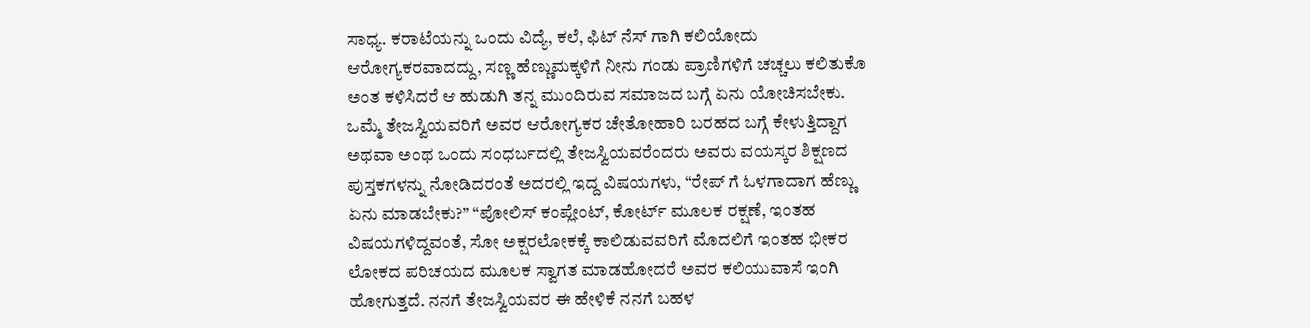ಸಾಧ್ಯ. ಕರಾಟೆಯನ್ನು ಒಂದು ವಿದ್ಯೆ, ಕಲೆ, ಫಿಟ್ ನೆಸ್ ಗಾಗಿ ಕಲಿಯೋದು ಆರೋಗ್ಯಕರವಾದದ್ದು, ಸಣ್ಣ ಹೆಣ್ಣುಮಕ್ಕಳಿಗೆ ನೀನು ಗಂಡು ಪ್ರಾಣಿಗಳಿಗೆ ಚಚ್ಚಲು ಕಲಿತುಕೊ ಅಂತ ಕಳಿಸಿದರೆ ಆ ಹುಡುಗಿ ತನ್ನ ಮುಂದಿರುವ ಸಮಾಜದ ಬಗ್ಗೆ ಏನು ಯೋಚಿಸಬೇಕು.
ಒಮ್ಮೆ ತೇಜಸ್ವಿಯವರಿಗೆ ಅವರ ಆರೋಗ್ಯಕರ ಚೇತೋಹಾರಿ ಬರಹದ ಬಗ್ಗೆ ಕೇಳುತ್ತಿದ್ದಾಗ ಅಥವಾ ಅಂಥ ಒಂದು ಸಂಧರ್ಬದಲ್ಲಿ ತೇಜಸ್ವಿಯವರೆಂದರು ಅವರು ವಯಸ್ಕರ ಶಿಕ್ಷಣದ ಪುಸ್ತಕಗಳನ್ನು ನೋಡಿದರಂತೆ ಅದರಲ್ಲಿ ಇದ್ದ ವಿಷಯಗಳು, “ರೇಪ್ ಗೆ ಓಳಗಾದಾಗ ಹೆಣ್ಣು ಏನು ಮಾಡಬೇಕು?” “ಪೋಲಿಸ್ ಕಂಪ್ಲೇಂಟ್, ಕೋರ್ಟ್ ಮೂಲಕ ರಕ್ಷಣೆ, ಇಂತಹ ವಿಷಯಗಳಿದ್ದವಂತೆ, ಸೋ ಅಕ್ಷರಲೋಕಕ್ಕೆ ಕಾಲಿಡುವವರಿಗೆ ಮೊದಲಿಗೆ ಇಂತಹ ಭೀಕರ ಲೋಕದ ಪರಿಚಯದ ಮೂಲಕ ಸ್ವಾಗತ ಮಾಡಹೋದರೆ ಅವರ ಕಲಿಯುವಾಸೆ ಇಂಗಿ ಹೋಗುತ್ತದೆ. ನನಗೆ ತೇಜಸ್ವಿಯವರ ಈ ಹೇಳಿಕೆ ನನಗೆ ಬಹಳ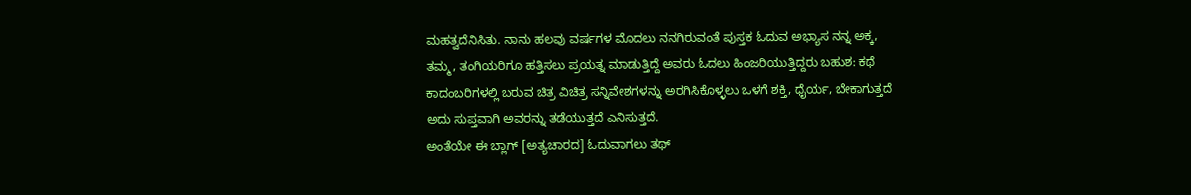ಮಹತ್ವದೆನಿಸಿತು. ನಾನು ಹಲವು ವರ್ಷಗಳ ಮೊದಲು ನನಗಿರುವಂತೆ ಪುಸ್ತಕ ಓದುವ ಅಭ್ಯಾಸ ನನ್ನ ಅಕ್ಕ, ತಮ್ಮ, ತಂಗಿಯರಿಗೂ ಹತ್ತಿಸಲು ಪ್ರಯತ್ನ ಮಾಡುತ್ತಿದ್ದೆ ಅವರು ಓದಲು ಹಿಂಜರಿಯುತ್ತಿದ್ದರು ಬಹುಶ: ಕಥೆ ಕಾದಂಬರಿಗಳಲ್ಲಿ ಬರುವ ಚಿತ್ರ ವಿಚಿತ್ರ ಸನ್ನಿವೇಶಗಳನ್ನು ಅರಗಿಸಿಕೊಳ್ಳಲು ಒಳಗೆ ಶಕ್ತಿ, ಧೈರ್ಯ, ಬೇಕಾಗುತ್ತದೆ ಅದು ಸುಪ್ತವಾಗಿ ಅವರನ್ನು ತಡೆಯುತ್ತದೆ ಎನಿಸುತ್ತದೆ.
ಅಂತೆಯೇ ಈ ಬ್ಲಾಗ್ [ಅತ್ಯಚಾರದ] ಓದುವಾಗಲು ತಥ್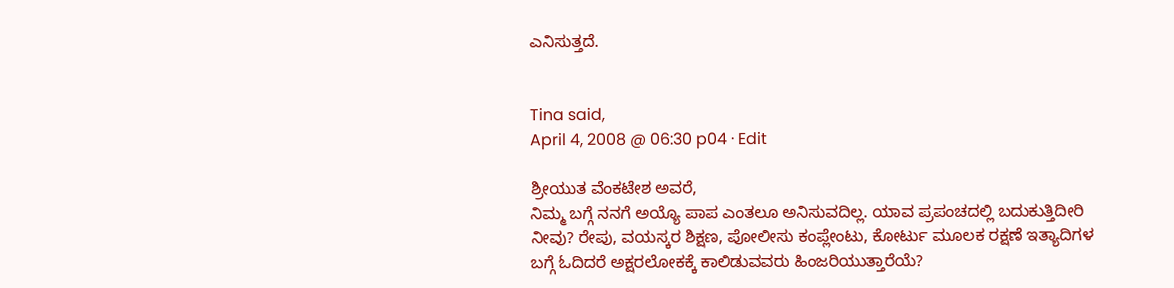ಎನಿಸುತ್ತದೆ.


Tina said,
April 4, 2008 @ 06:30 p04 · Edit

ಶ್ರೀಯುತ ವೆಂಕಟೇಶ ಅವರೆ,
ನಿಮ್ಮ ಬಗ್ಗೆ ನನಗೆ ಅಯ್ಯೊ ಪಾಪ ಎಂತಲೂ ಅನಿಸುವದಿಲ್ಲ. ಯಾವ ಪ್ರಪಂಚದಲ್ಲಿ ಬದುಕುತ್ತಿದೀರಿ ನೀವು? ರೇಪು, ವಯಸ್ಕರ ಶಿಕ್ಷಣ, ಪೋಲೀಸು ಕಂಪ್ಲೇಂಟು, ಕೋರ್ಟು ಮೂಲಕ ರಕ್ಷಣೆ ಇತ್ಯಾದಿಗಳ ಬಗ್ಗೆ ಓದಿದರೆ ಅಕ್ಷರಲೋಕಕ್ಕೆ ಕಾಲಿಡುವವರು ಹಿಂಜರಿಯುತ್ತಾರೆಯೆ?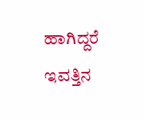ಹಾಗಿದ್ದರೆ ಇವತ್ತಿನ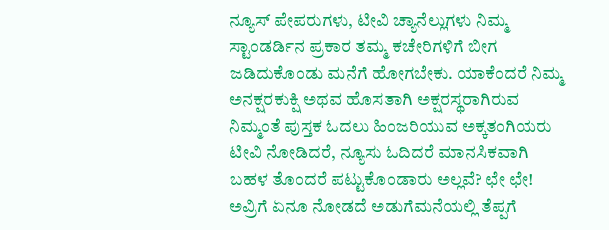ನ್ಯೂಸ್ ಪೇಪರುಗಳು, ಟೀವಿ ಚ್ಯಾನೆಲ್ಲುಗಳು ನಿಮ್ಮ ಸ್ಟಾಂಡರ್ಡಿನ ಪ್ರಕಾರ ತಮ್ಮ ಕಚೇರಿಗಳಿಗೆ ಬೀಗ ಜಡಿದುಕೊಂಡು ಮನೆಗೆ ಹೋಗಬೇಕು. ಯಾಕೆಂದರೆ ನಿಮ್ಮ ಅನಕ್ಷರಕುಕ್ಷಿ ಅಥವ ಹೊಸತಾಗಿ ಅಕ್ಷರಸ್ಥರಾಗಿರುವ ನಿಮ್ಮಂತೆ ಪುಸ್ತಕ ಓದಲು ಹಿಂಜರಿಯುವ ಅಕ್ಕತಂಗಿಯರು ಟೀವಿ ನೋಡಿದರೆ, ನ್ಯೂಸು ಓದಿದರೆ ಮಾನಸಿಕವಾಗಿ ಬಹಳ ತೊಂದರೆ ಪಟ್ಟುಕೊಂಡಾರು ಅಲ್ಲವೆ? ಛೇ ಛೇ! ಅವ್ರಿಗೆ ಏನೂ ನೋಡದೆ ಅಡುಗೆಮನೆಯಲ್ಲಿ ತೆಪ್ಪಗೆ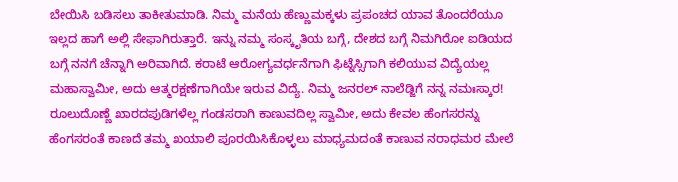ಬೇಯಿಸಿ ಬಡಿಸಲು ತಾಕೀತುಮಾಡಿ. ನಿಮ್ಮ ಮನೆಯ ಹೆಣ್ಣುಮಕ್ಕಳು ಪ್ರಪಂಚದ ಯಾವ ತೊಂದರೆಯೂ ಇಲ್ಲದ ಹಾಗೆ ಅಲ್ಲಿ ಸೇಫಾಗಿರುತ್ತಾರೆ. ಇನ್ನು ನಮ್ಮ ಸಂಸ್ಕೃತಿಯ ಬಗ್ಗೆ, ದೇಶದ ಬಗ್ಗೆ ನಿಮಗಿರೋ ಐಡಿಯದ ಬಗ್ಗೆ ನನಗೆ ಚೆನ್ನಾಗಿ ಅರಿವಾಗಿದೆ. ಕರಾಟೆ ಆರೋಗ್ಯವರ್ಧನೆಗಾಗಿ ಫಿಟ್ನೆಸ್ಸಿಗಾಗಿ ಕಲಿಯುವ ವಿದ್ಯೆಯಲ್ಲ ಮಹಾಸ್ವಾಮೀ, ಅದು ಆತ್ಮರಕ್ಷಣೆಗಾಗಿಯೇ ಇರುವ ವಿದ್ಯೆ. ನಿಮ್ಮ ಜನರಲ್ ನಾಲೆಡ್ಜಿಗೆ ನನ್ನ ನಮಃಸ್ಕಾರ! ರೂಲುದೊಣ್ಣೆ ಖಾರದಪುಡಿಗಳೆಲ್ಲ ಗಂಡಸರಾಗಿ ಕಾಣುವದಿಲ್ಲ ಸ್ವಾಮೀ, ಅದು ಕೇವಲ ಹೆಂಗಸರನ್ನು ಹೆಂಗಸರಂತೆ ಕಾಣದೆ ತಮ್ಮ ಖಯಾಲಿ ಪೂರಯಿಸಿಕೊಳ್ಳಲು ಮಾಧ್ಯಮದಂತೆ ಕಾಣುವ ನರಾಧಮರ ಮೇಲೆ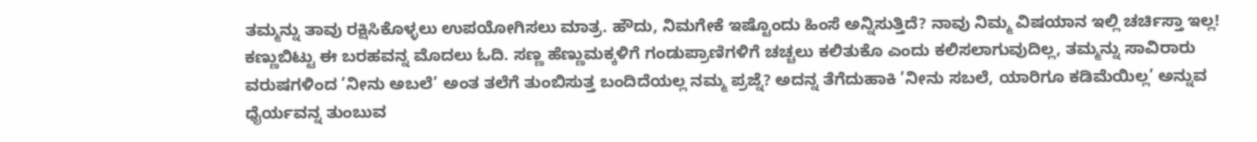ತಮ್ಮನ್ನು ತಾವು ರಕ್ಷಿಸಿಕೊಳ್ಳಲು ಉಪಯೋಗಿಸಲು ಮಾತ್ರ. ಹೌದು, ನಿಮಗೇಕೆ ಇಷ್ಟೊಂದು ಹಿಂಸೆ ಅನ್ನಿಸುತ್ತಿದೆ? ನಾವು ನಿಮ್ಮ ವಿಷಯಾನ ಇಲ್ಲಿ ಚರ್ಚಿಸ್ತಾ ಇಲ್ಲ! ಕಣ್ಣುಬಿಟ್ಟು ಈ ಬರಹವನ್ನ ಮೊದಲು ಓದಿ. ಸಣ್ಣ ಹೆಣ್ಣುಮಕ್ಕಳಿಗೆ ಗಂಡುಪ್ರಾಣಿಗಳಿಗೆ ಚಚ್ಚಲು ಕಲಿತುಕೊ ಎಂದು ಕಲಿಸಲಾಗುವುದಿಲ್ಲ, ತಮ್ಮನ್ನು ಸಾವಿರಾರು ವರುಷಗಳಿಂದ ’ನೀನು ಅಬಲೆ’ ಅಂತ ತಲೆಗೆ ತುಂಬಿಸುತ್ತ ಬಂದಿದೆಯಲ್ಲ ನಮ್ಮ ಪ್ರಜ್ನೆ? ಅದನ್ನ ತೆಗೆದುಹಾಕಿ ’ನೀನು ಸಬಲೆ, ಯಾರಿಗೂ ಕಡಿಮೆಯಿಲ್ಲ’ ಅನ್ನುವ ಧೈರ್ಯವನ್ನ ತುಂಬುವ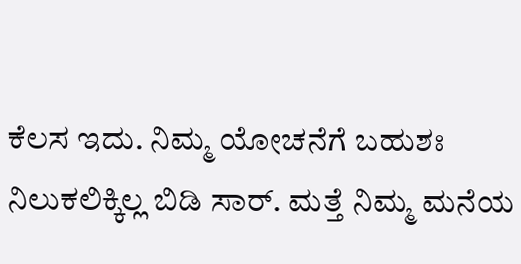ಕೆಲಸ ಇದು. ನಿಮ್ಮ ಯೋಚನೆಗೆ ಬಹುಶಃ ನಿಲುಕಲಿಕ್ಕಿಲ್ಲ ಬಿಡಿ ಸಾರ್. ಮತ್ತೆ ನಿಮ್ಮ ಮನೆಯ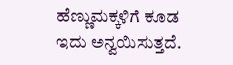ಹೆಣ್ಣುಮಕ್ಕಳಿಗೆ ಕೂಡ ಇದು ಅನ್ವಯಿಸುತ್ತದೆ.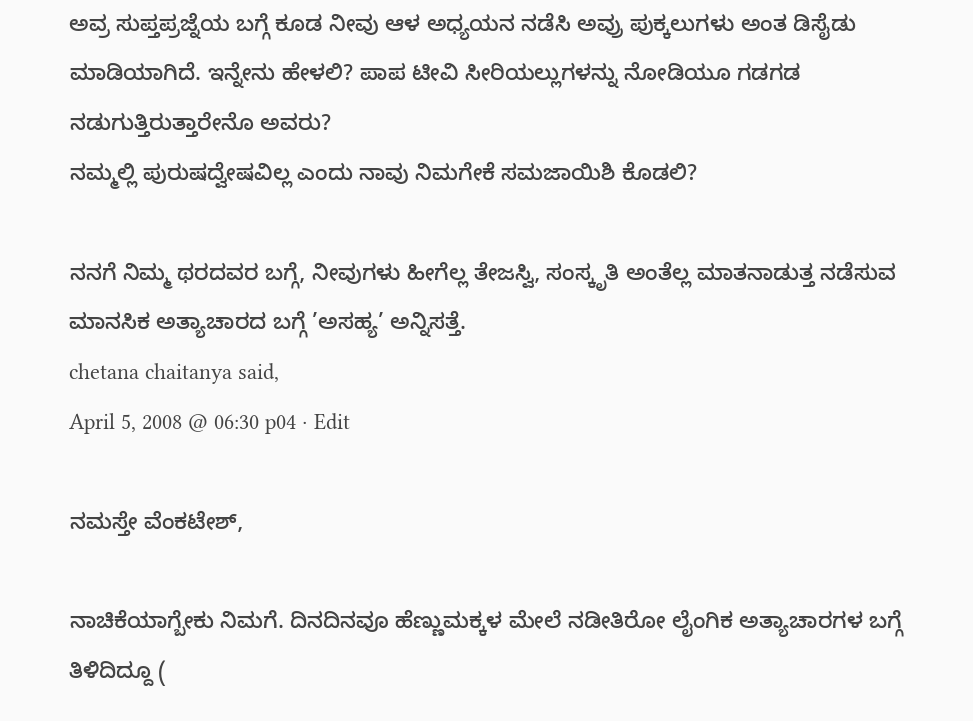ಅವ್ರ ಸುಪ್ತಪ್ರಜ್ನೆಯ ಬಗ್ಗೆ ಕೂಡ ನೀವು ಆಳ ಅಧ್ಯಯನ ನಡೆಸಿ ಅವ್ರು ಪುಕ್ಕಲುಗಳು ಅಂತ ಡಿಸೈಡು ಮಾಡಿಯಾಗಿದೆ. ಇನ್ನೇನು ಹೇಳಲಿ? ಪಾಪ ಟೀವಿ ಸೀರಿಯಲ್ಲುಗಳನ್ನು ನೋಡಿಯೂ ಗಡಗಡ ನಡುಗುತ್ತಿರುತ್ತಾರೇನೊ ಅವರು?
ನಮ್ಮಲ್ಲಿ ಪುರುಷದ್ವೇಷವಿಲ್ಲ ಎಂದು ನಾವು ನಿಮಗೇಕೆ ಸಮಜಾಯಿಶಿ ಕೊಡಲಿ?

ನನಗೆ ನಿಮ್ಮ ಥರದವರ ಬಗ್ಗೆ, ನೀವುಗಳು ಹೀಗೆಲ್ಲ ತೇಜಸ್ವಿ, ಸಂಸ್ಕೃತಿ ಅಂತೆಲ್ಲ ಮಾತನಾಡುತ್ತ ನಡೆಸುವ ಮಾನಸಿಕ ಅತ್ಯಾಚಾರದ ಬಗ್ಗೆ ’ಅಸಹ್ಯ’ ಅನ್ನಿಸತ್ತೆ.
chetana chaitanya said,
April 5, 2008 @ 06:30 p04 · Edit

ನಮಸ್ತೇ ವೆಂಕಟೇಶ್,

ನಾಚಿಕೆಯಾಗ್ಬೇಕು ನಿಮಗೆ. ದಿನದಿನವೂ ಹೆಣ್ಣುಮಕ್ಕಳ ಮೇಲೆ ನಡೀತಿರೋ ಲೈಂಗಿಕ ಅತ್ಯಾಚಾರಗಳ ಬಗ್ಗೆ ತಿಳಿದಿದ್ದೂ (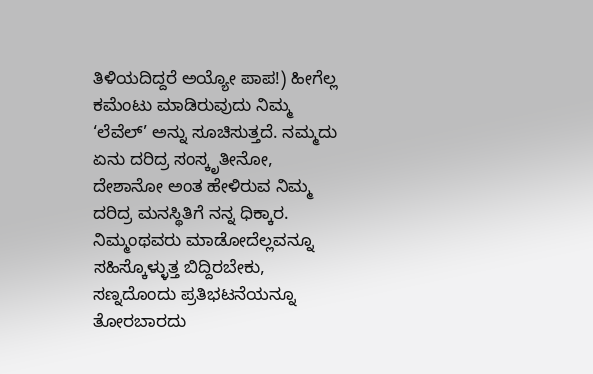ತಿಳಿಯದಿದ್ದರೆ ಅಯ್ಯೋ ಪಾಪ!) ಹೀಗೆಲ್ಲ ಕಮೆಂಟು ಮಾಡಿರುವುದು ನಿಮ್ಮ ‘ಲೆವೆಲ್’ ಅನ್ನು ಸೂಚಿಸುತ್ತದೆ. ನಮ್ಮದು ಏನು ದರಿದ್ರ ಸಂಸ್ಕೃತೀನೋ, ದೇಶಾನೋ ಅಂತ ಹೇಳಿರುವ ನಿಮ್ಮ ದರಿದ್ರ ಮನಸ್ಥಿತಿಗೆ ನನ್ನ ಧಿಕ್ಕಾರ. ನಿಮ್ಮಂಥವರು ಮಾಡೋದೆಲ್ಲವನ್ನೂ ಸಹಿಸ್ಕೊಳ್ಳುತ್ತ ಬಿದ್ದಿರಬೇಕು,
ಸಣ್ನದೊಂದು ಪ್ರತಿಭಟನೆಯನ್ನೂ ತೋರಬಾರದು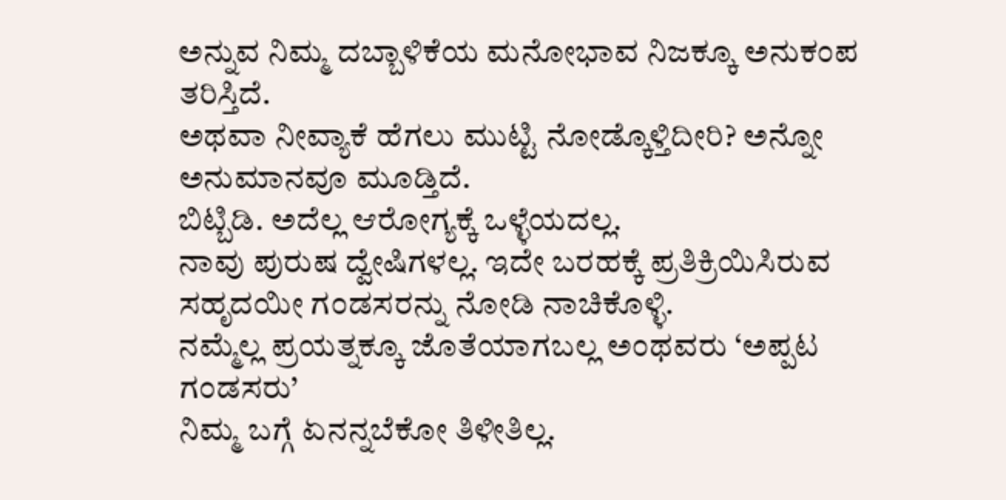ಅನ್ನುವ ನಿಮ್ಮ ದಬ್ಬಾಳಿಕೆಯ ಮನೋಭಾವ ನಿಜಕ್ಕೂ ಅನುಕಂಪ ತರಿಸ್ತಿದೆ.
ಅಥವಾ ನೀವ್ಯಾಕೆ ಹೆಗಲು ಮುಟ್ಟಿ ನೋಡ್ಕೊಳ್ತಿದೀರಿ? ಅನ್ನೋ ಅನುಮಾನವೂ ಮೂಡ್ತಿದೆ.
ಬಿಟ್ಬಿಡಿ. ಅದೆಲ್ಲ ಆರೋಗ್ಯಕ್ಕೆ ಒಳ್ಳೆಯದಲ್ಲ.
ನಾವು ಪುರುಷ ದ್ವೇಷಿಗಳಲ್ಲ. ಇದೇ ಬರಹಕ್ಕೆ ಪ್ರತಿಕ್ರಿಯಿಸಿರುವ ಸಹೃದಯೀ ಗಂಡಸರನ್ನು ನೋಡಿ ನಾಚಿಕೊಳ್ಳಿ.
ನಮ್ಮೆಲ್ಲ ಪ್ರಯತ್ನಕ್ಕೂ ಜೊತೆಯಾಗಬಲ್ಲ ಅಂಥವರು ‘ಅಪ್ಪಟ ಗಂಡಸರು’
ನಿಮ್ಮ ಬಗ್ಗೆ ಏನನ್ನಬೆಕೋ ತಿಳೀತಿಲ್ಲ.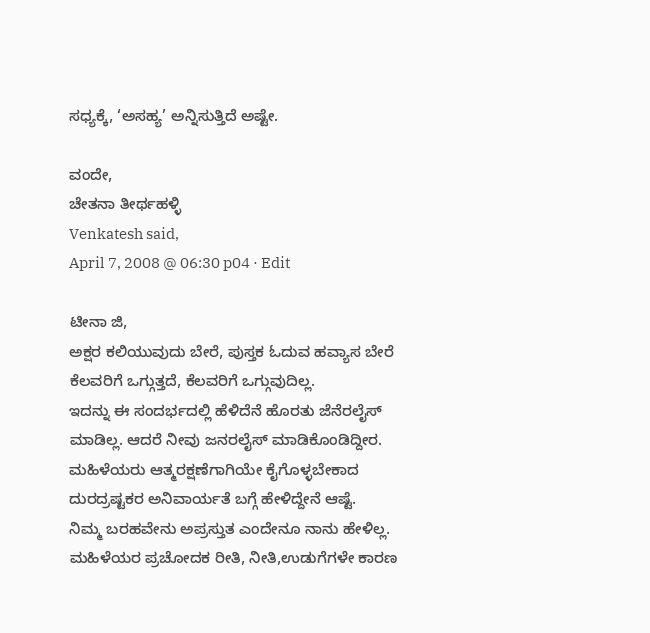ಸಧ್ಯಕ್ಕೆ, ‘ಅಸಹ್ಯ’ ಅನ್ನಿಸುತ್ತಿದೆ ಅಷ್ಟೇ.

ವಂದೇ,
ಚೇತನಾ ತೀರ್ಥಹಳ್ಳಿ
Venkatesh said,
April 7, 2008 @ 06:30 p04 · Edit

ಟೀನಾ ಜಿ,
ಅಕ್ಷರ ಕಲಿಯುವುದು ಬೇರೆ, ಪುಸ್ತಕ ಓದುವ ಹವ್ಯಾಸ ಬೇರೆ ಕೆಲವರಿಗೆ ಒಗ್ಗುತ್ತದೆ, ಕೆಲವರಿಗೆ ಒಗ್ಗುವುದಿಲ್ಲ.
ಇದನ್ನು ಈ ಸಂದರ್ಭದಲ್ಲಿ ಹೆಳಿದೆನೆ ಹೊರತು ಜೆನೆರಲೈಸ್ ಮಾಡಿಲ್ಲ. ಆದರೆ ನೀವು ಜನರಲೈಸ್ ಮಾಡಿಕೊಂಡಿದ್ದೀರ.
ಮಹಿಳೆಯರು ಆತ್ಮರಕ್ಷಣೆಗಾಗಿಯೇ ಕೈಗೊಳ್ಳಬೇಕಾದ ದುರದ್ರಷ್ಟಕರ ಅನಿವಾರ್ಯತೆ ಬಗ್ಗೆ ಹೇಳಿದ್ದೇನೆ ಆಷ್ಟೆ.
ನಿಮ್ಮ ಬರಹವೇನು ಅಪ್ರಸ್ತುತ ಎಂದೇನೂ ನಾನು ಹೇಳಿಲ್ಲ.
ಮಹಿಳೆಯರ ಪ್ರಚೋದಕ ರೀತಿ, ನೀತಿ,ಉಡುಗೆಗಳೇ ಕಾರಣ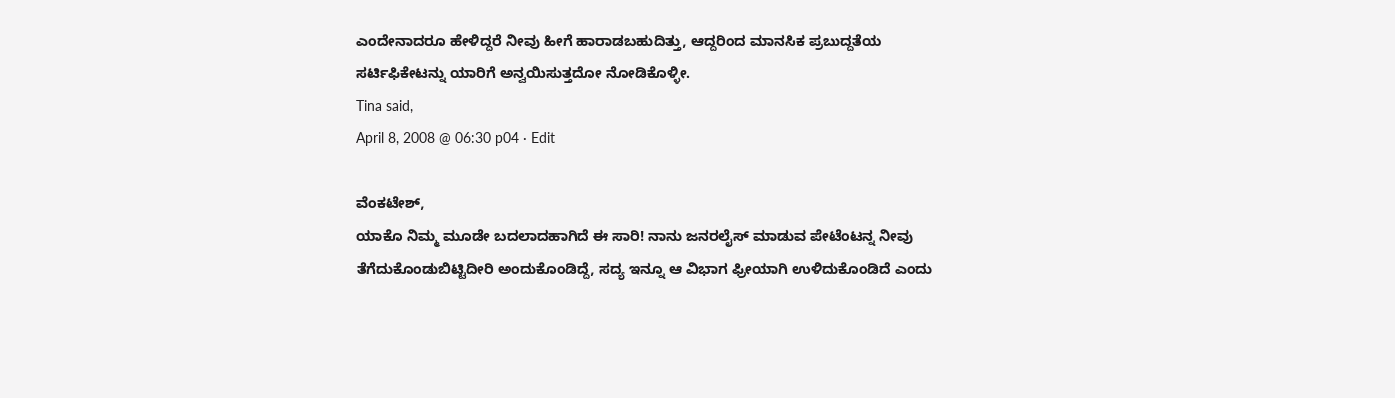ಎಂದೇನಾದರೂ ಹೇಳಿದ್ದರೆ ನೀವು ಹೀಗೆ ಹಾರಾಡಬಹುದಿತ್ತು, ಆದ್ದರಿಂದ ಮಾನಸಿಕ ಪ್ರಬುದ್ದತೆಯ ಸರ್ಟಿಫಿಕೇಟನ್ನು ಯಾರಿಗೆ ಅನ್ವಯಿಸುತ್ತದೋ ನೋಡಿಕೊಳ್ಳೀ.
Tina said,
April 8, 2008 @ 06:30 p04 · Edit

ವೆಂಕಟೇಶ್,
ಯಾಕೊ ನಿಮ್ಮ ಮೂಡೇ ಬದಲಾದಹಾಗಿದೆ ಈ ಸಾರಿ! ನಾನು ಜನರಲೈಸ್ ಮಾಡುವ ಪೇಟೆಂಟನ್ನ ನೀವು ತೆಗೆದುಕೊಂಡುಬಿಟ್ಟಿದೀರಿ ಅಂದುಕೊಂಡಿದ್ದೆ, ಸದ್ಯ ಇನ್ನೂ ಆ ವಿಭಾಗ ಫ್ರೀಯಾಗಿ ಉಳಿದುಕೊಂಡಿದೆ ಎಂದು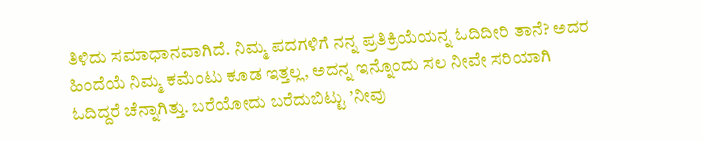ತಿಳಿದು ಸಮಾಧಾನವಾಗಿದೆ. ನಿಮ್ಮ ಪದಗಳಿಗೆ ನನ್ನ ಪ್ರತಿಕ್ರಿಯೆಯನ್ನ ಓದಿದೀರಿ ತಾನೆ? ಅದರ ಹಿಂದೆಯೆ ನಿಮ್ಮ ಕಮೆಂಟು ಕೂಡ ಇತ್ತಲ್ಲ, ಅದನ್ನ ಇನ್ನೊಂದು ಸಲ ನೀವೇ ಸರಿಯಾಗಿ ಓದಿದ್ದರೆ ಚೆನ್ನಾಗಿತ್ತು. ಬರೆಯೋದು ಬರೆದುಬಿಟ್ಟು ’ನೀವು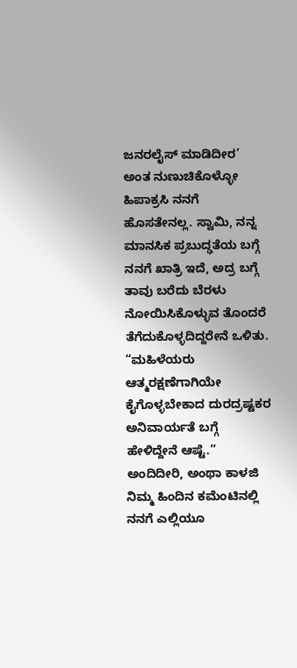ಜನರಲೈಸ್ ಮಾಡಿದೀರ’ ಅಂತ ನುಣುಚಿಕೊಳ್ಳೋ ಹಿಪಾಕ್ರಸಿ ನನಗೆ ಹೊಸತೇನಲ್ಲ. ಸ್ವಾಮಿ, ನನ್ನ ಮಾನಸಿಕ ಪ್ರಬುದ್ಢತೆಯ ಬಗ್ಗೆ ನನಗೆ ಖಾತ್ರಿ ಇದೆ, ಅದ್ರ ಬಗ್ಗೆ ತಾವು ಬರೆದು ಬೆರಳು ನೋಯಿಸಿಕೊಳ್ಳುವ ತೊಂದರೆ ತೆಗೆದುಕೊಳ್ಳದಿದ್ದರೇನೆ ಒಳಿತು. “ಮಹಿಳೆಯರು ಆತ್ಮರಕ್ಷಣೆಗಾಗಿಯೇ ಕೈಗೊಳ್ಳಬೇಕಾದ ದುರದ್ರಷ್ಟಕರ ಅನಿವಾರ್ಯತೆ ಬಗ್ಗೆ ಹೇಳಿದ್ದೇನೆ ಆಷ್ಟೆ.” ಅಂದಿದೀರಿ, ಅಂಥಾ ಕಾಳಜಿ ನಿಮ್ಮ ಹಿಂದಿನ ಕಮೆಂಟಿನಲ್ಲಿ ನನಗೆ ಎಲ್ಲಿಯೂ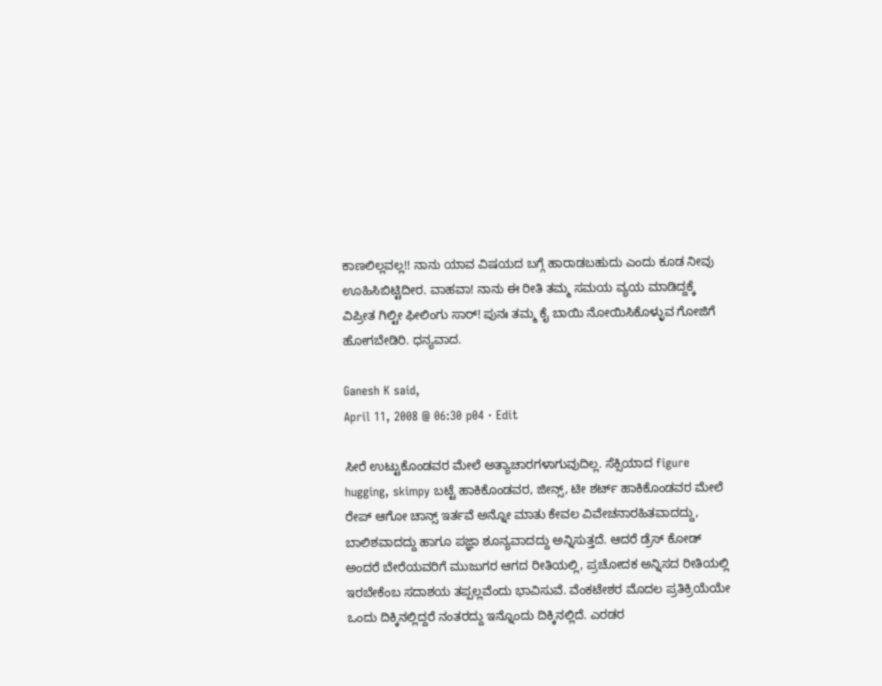ಕಾಣಲಿಲ್ಲವಲ್ಲ!! ನಾನು ಯಾವ ವಿಷಯದ ಬಗ್ಗೆ ಹಾರಾಡಬಹುದು ಎಂದು ಕೂಡ ನೀವು ಊಹಿಸಿಬಿಟ್ಟಿದೀರ. ವಾಹವಾ! ನಾನು ಈ ರೀತಿ ತಮ್ಮ ಸಮಯ ವ್ಯಯ ಮಾಡಿದ್ದಕ್ಕೆ ವಿಪ್ರೀತ ಗಿಲ್ಟೀ ಫೀಲಿಂಗು ಸಾರ್! ಪುನಃ ತಮ್ಮ ಕೈ ಬಾಯಿ ನೋಯಿಸಿಕೊಳ್ಳುವ ಗೋಜಿಗೆ ಹೋಗಬೇಡಿರಿ. ಧನ್ಯವಾದ.

Ganesh K said,
April 11, 2008 @ 06:30 p04 · Edit

ಸೀರೆ ಉಟ್ಟುಕೊಂಡವರ ಮೇಲೆ ಅತ್ಯಾಚಾರಗಳಾಗುವುದಿಲ್ಲ. ಸೆಕ್ಸಿಯಾದ figure hugging, skimpy ಬಟ್ಟೆ ಹಾಕಿಕೊಂಡವರ, ಜೀನ್ಸ್, ಟೀ ಶರ್ಟ್ ಹಾಕಿಕೊಂಡವರ ಮೇಲೆ ರೇಪ್ ಆಗೋ ಚಾನ್ಸ್ ಇರ್ತವೆ ಅನ್ನೋ ಮಾತು ಕೇವಲ ವಿವೇಚನಾರಹಿತವಾದದ್ದು, ಬಾಲಿಶವಾದದ್ದು ಹಾಗೂ ಪಜ್ಞಾ ಶೂನ್ಯವಾದದ್ದು ಅನ್ನಿಸುತ್ತದೆ. ಆದರೆ ಡ್ರೆಸ್ ಕೋಡ್ ಅಂದರೆ ಬೇರೆಯವರಿಗೆ ಮುಜುಗರ ಆಗದ ರೀತಿಯಲ್ಲಿ, ಪ್ರಚೋದಕ ಅನ್ನಿಸದ ರೀತಿಯಲ್ಲಿ ಇರಬೇಕೆಂಬ ಸದಾಶಯ ತಪ್ಪಲ್ಲವೆಂದು ಭಾವಿಸುವೆ. ವೆಂಕಟೇಶರ ಮೊದಲ ಪ್ರತಿಕ್ರಿಯೆಯೇ ಒಂದು ದಿಕ್ಕಿನಲ್ಲಿದ್ದರೆ ನಂತರದ್ದು ಇನ್ನೊಂದು ದಿಕ್ಕಿನಲ್ಲಿದೆ. ಎರಡರ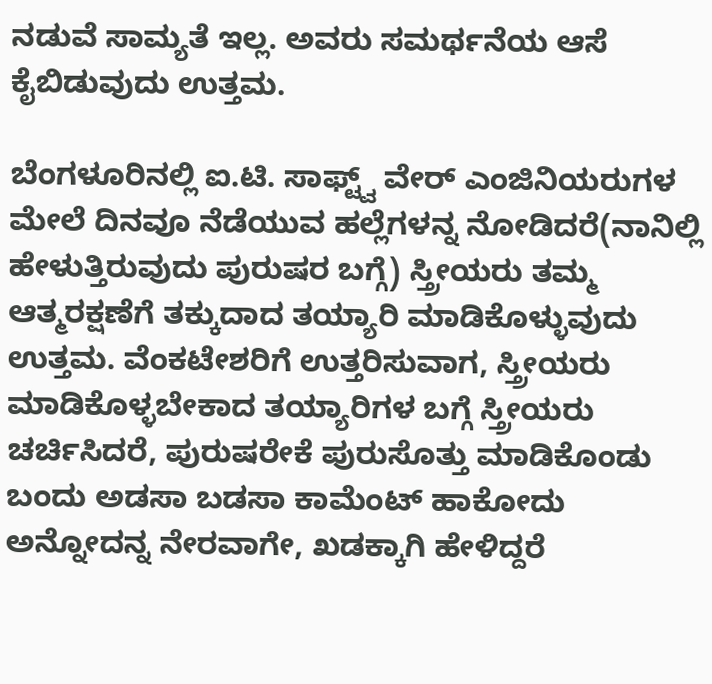ನಡುವೆ ಸಾಮ್ಯತೆ ಇಲ್ಲ. ಅವರು ಸಮರ್ಥನೆಯ ಆಸೆ ಕೈಬಿಡುವುದು ಉತ್ತಮ.

ಬೆಂಗಳೂರಿನಲ್ಲಿ ಐ.ಟಿ. ಸಾಫ್ಟ್ವ್ ವೇರ್ ಎಂಜಿನಿಯರುಗಳ ಮೇಲೆ ದಿನವೂ ನೆಡೆಯುವ ಹಲ್ಲೆಗಳನ್ನ ನೋಡಿದರೆ(ನಾನಿಲ್ಲಿ ಹೇಳುತ್ತಿರುವುದು ಪುರುಷರ ಬಗ್ಗೆ) ಸ್ತ್ರೀಯರು ತಮ್ಮ ಆತ್ಮರಕ್ಷಣೆಗೆ ತಕ್ಕುದಾದ ತಯ್ಯಾರಿ ಮಾಡಿಕೊಳ್ಳುವುದು ಉತ್ತಮ. ವೆಂಕಟೇಶರಿಗೆ ಉತ್ತರಿಸುವಾಗ, ಸ್ತ್ರೀಯರು ಮಾಡಿಕೊಳ್ಳಬೇಕಾದ ತಯ್ಯಾರಿಗಳ ಬಗ್ಗೆ ಸ್ತ್ರೀಯರು ಚರ್ಚಿಸಿದರೆ, ಪುರುಷರೇಕೆ ಪುರುಸೊತ್ತು ಮಾಡಿಕೊಂಡು ಬಂದು ಅಡಸಾ ಬಡಸಾ ಕಾಮೆಂಟ್ ಹಾಕೋದು ಅನ್ನೋದನ್ನ ನೇರವಾಗೇ, ಖಡಕ್ಕಾಗಿ ಹೇಳಿದ್ದರೆ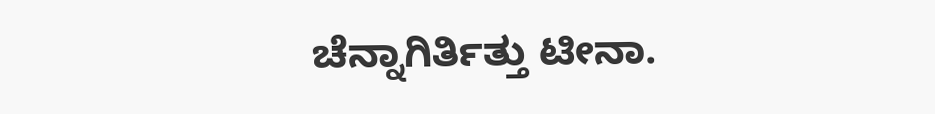ಚೆನ್ನಾಗಿರ್ತಿತ್ತು ಟೀನಾ.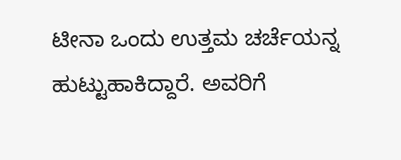ಟೀನಾ ಒಂದು ಉತ್ತಮ ಚರ್ಚೆಯನ್ನ ಹುಟ್ಟುಹಾಕಿದ್ದಾರೆ. ಅವರಿಗೆ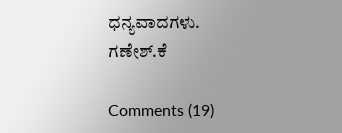ಧನ್ಯವಾದಗಳು.
ಗಣೇಶ್.ಕೆ

Comments (19)